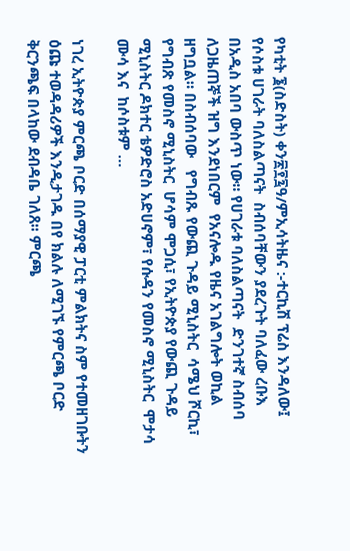የካቲት ፮(ስድስት) ቀን፳፻፯ዓ/ምኢሳትዜና :-ተርኪሽ ፕሬስ እንዳለው፤ የሶስቱ ሀገራት ባለስልጣናት  ስብሰባቸውን ያደረጉት ባለፈው ረቡእ  በአዲስ አበባ ውስጥ ነው። የሀገራቱ ባለስልጣናት  ድንገተኛ ስብሰባ ለጋዜጠኞች ዝግ እንደነበርም  የአናሎዱ የዜና አገልግሎት ወኪል ዘግቧል። በስብሰባው   የግብጹ የውጪ ጉዳይ ሚኒስትር  ሳሜህ ሾርኪ፣ የግብጽ የመስኖ ሚኒስትር  ሆሳም ሞጋሲ፣ የኢትዮጵያ የውጪ ጉዳይ ሚኒስትር ዶክተር ቴዎድሮስ አድሀኖም፣ የሱዳን የመስኖ ሚኒስትር  ሞታሳ ሙሳ እና  ከሶስቱም …

ነገረ ኢትዮጵያ ምርጫ ቦርድ በሰማያዊ ፓርቲ ምልክትና ስም የተመዘገቡትን ዕጩ ተወዳዳሪዎች እንዲታገዱ በየ ክልሉ ለሚገኙ የምርጫ ቦርድ ቅርንጫፍ በላከው ደብዳቤ ገለጸ፡፡ ምርጫ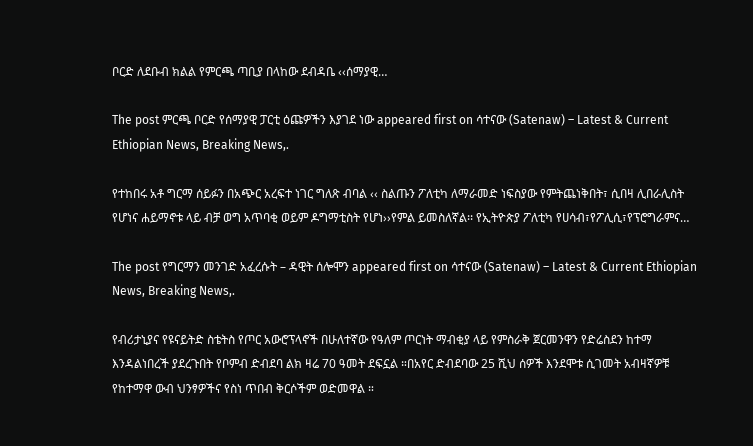ቦርድ ለደቡብ ክልል የምርጫ ጣቢያ በላከው ደብዳቤ ‹‹ሰማያዊ…

The post ምርጫ ቦርድ የሰማያዊ ፓርቲ ዕጩዎችን እያገደ ነው appeared first on ሳተናው (Satenaw) – Latest & Current Ethiopian News, Breaking News,.

የተከበሩ አቶ ግርማ ሰይፉን በአጭር አረፍተ ነገር ግለጽ ብባል ‹‹ ስልጡን ፖለቲካ ለማራመድ ነፍስያው የምትጨነቅበት፣ ሲበዛ ሊበራሊስት የሆነና ሐይማኖቱ ላይ ብቻ ወግ አጥባቂ ወይም ዶግማቲስት የሆነ››የምል ይመስለኛል፡፡ የኢትዮጵያ ፖለቲካ የሀሳብ፣የፖሊሲ፣የፕሮግራምና…

The post የግርማን መንገድ አፈረሱት – ዳዊት ሰሎሞን appeared first on ሳተናው (Satenaw) – Latest & Current Ethiopian News, Breaking News,.

የብሪታኒያና የዩናይትድ ስቴትስ የጦር አውሮፕላኖች በሁለተኛው የዓለም ጦርነት ማብቂያ ላይ የምስራቅ ጀርመንዋን የድሬስደን ከተማ እንዳልነበረች ያደረጉበት የቦምብ ድብደባ ልክ ዛሬ 70 ዓመት ደፍኗል ።በአየር ድብደባው 25 ሺህ ሰዎች እንደሞቱ ሲገመት አብዛኛዎቹ የከተማዋ ውብ ህንፃዎችና የስነ ጥበብ ቅርሶችም ወድመዋል ።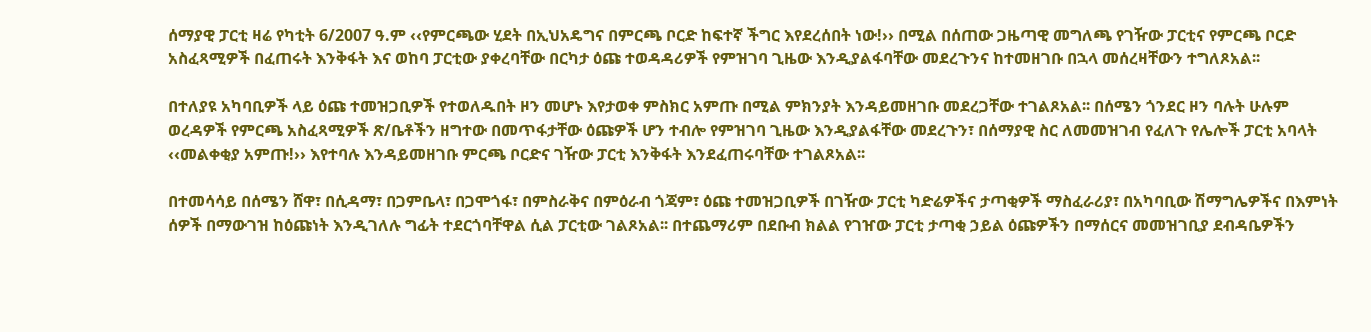ሰማያዊ ፓርቲ ዛሬ የካቲት 6/2007 ዓ.ም ‹‹የምርጫው ሂደት በኢህአዴግና በምርጫ ቦርድ ከፍተኛ ችግር እየደረሰበት ነው!›› በሚል በሰጠው ጋዜጣዊ መግለጫ የገዥው ፓርቲና የምርጫ ቦርድ አስፈጻሚዎች በፈጠሩት እንቅፋት እና ወከባ ፓርቲው ያቀረባቸው በርካታ ዕጩ ተወዳዳሪዎች የምዝገባ ጊዜው እንዲያልፋባቸው መደረጉንና ከተመዘገቡ በኋላ መሰረዛቸውን ተግለጾአል፡፡

በተለያዩ አካባቢዎች ላይ ዕጩ ተመዝጋቢዎች የተወለዱበት ዞን መሆኑ እየታወቀ ምስክር አምጡ በሚል ምክንያት እንዳይመዘገቡ መደረጋቸው ተገልጾአል፡፡ በሰሜን ጎንደር ዞን ባሉት ሁሉም ወረዳዎች የምርጫ አስፈጻሚዎች ጽ/ቤቶችን ዘግተው በመጥፋታቸው ዕጩዎች ሆን ተብሎ የምዝገባ ጊዜው እንዲያልፋቸው መደረጉን፣ በሰማያዊ ስር ለመመዝገብ የፈለጉ የሌሎች ፓርቲ አባላት ‹‹መልቀቂያ አምጡ!›› እየተባሉ እንዳይመዘገቡ ምርጫ ቦርድና ገዥው ፓርቲ እንቅፋት እንደፈጠሩባቸው ተገልጾአል፡፡

በተመሳሳይ በሰሜን ሸዋ፣ በሲዳማ፣ በጋምቤላ፣ በጋሞጎፋ፣ በምስራቅና በምዕራብ ጎጃም፣ ዕጩ ተመዝጋቢዎች በገዥው ፓርቲ ካድሬዎችና ታጣቂዎች ማስፈራሪያ፣ በአካባቢው ሽማግሌዎችና በእምነት ሰዎች በማውገዝ ከዕጩነት እንዲገለሉ ግፊት ተደርጎባቸዋል ሲል ፓርቲው ገልጾአል፡፡ በተጨማሪም በደቡብ ክልል የገዠው ፓርቲ ታጣቂ ኃይል ዕጩዎችን በማሰርና መመዝገቢያ ደብዳቤዎችን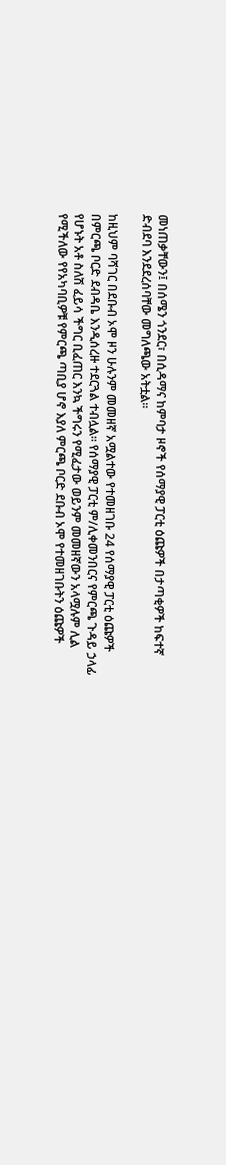መነጠቃቸውን፤ በሰሜን ጎንደር፣ በሲዳማና ከምባታ ዞኖች የሰማያዊ ፓርቲ ዕጩዎች በታጣቂዎች ከፍተኛ ድብደባ እንደደረሰባቸው መግለጫው አትቷል፡፡

ከዚህም ባሻገር በደቡብ ኦሞ ዞን ሁሉንም መመዘኛ አሟልተው የተመዘገቡ 24 የሰማያዊ ፓርቲ ዕጩዎች በምርጫ ቦርድ ደብዳቤ እንዲሰረዙ ተደርጓል ተብሏል፡፡ የሰማያዊ ፓርቲ ም/ሊቀመንበርና የምርጫ ጉዳይ ኃላፊ የሆኑት አቶ ስለሽ ፈይሳ ችግር ቢፈጠር እንኳ ችግሩን የሚፈታው ወይንም መመዘኛውን አላሟሉም ሊል የሚችለው የየአካባቢዎቹ የምርጫ ጣቢያ ሆኖ እያለ ምርጫ ቦርድ ደቡብ ኦሞ የተመዘገቡትን ዕጩዎች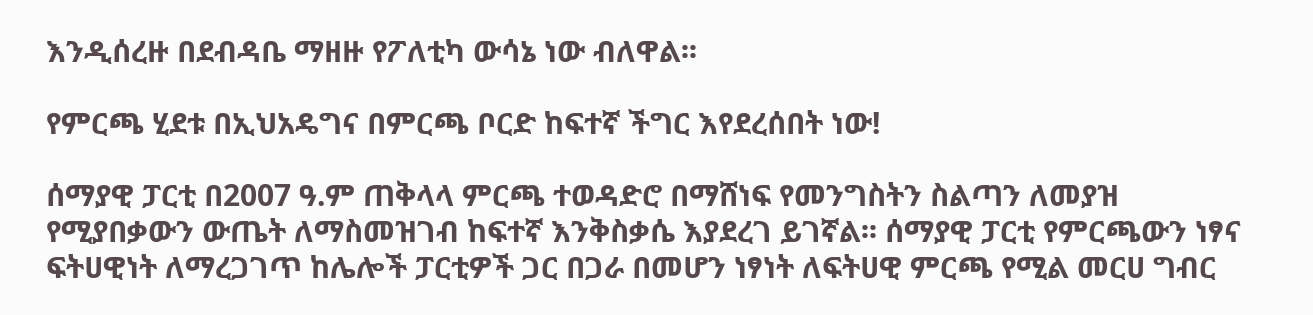እንዲሰረዙ በደብዳቤ ማዘዙ የፖለቲካ ውሳኔ ነው ብለዋል፡፡

የምርጫ ሂደቱ በኢህአዴግና በምርጫ ቦርድ ከፍተኛ ችግር እየደረሰበት ነው!

ሰማያዊ ፓርቲ በ2007 ዓ.ም ጠቅላላ ምርጫ ተወዳድሮ በማሸነፍ የመንግስትን ስልጣን ለመያዝ የሚያበቃውን ውጤት ለማስመዝገብ ከፍተኛ እንቅስቃሴ እያደረገ ይገኛል፡፡ ሰማያዊ ፓርቲ የምርጫውን ነፃና ፍትሀዊነት ለማረጋገጥ ከሌሎች ፓርቲዎች ጋር በጋራ በመሆን ነፃነት ለፍትሀዊ ምርጫ የሚል መርሀ ግብር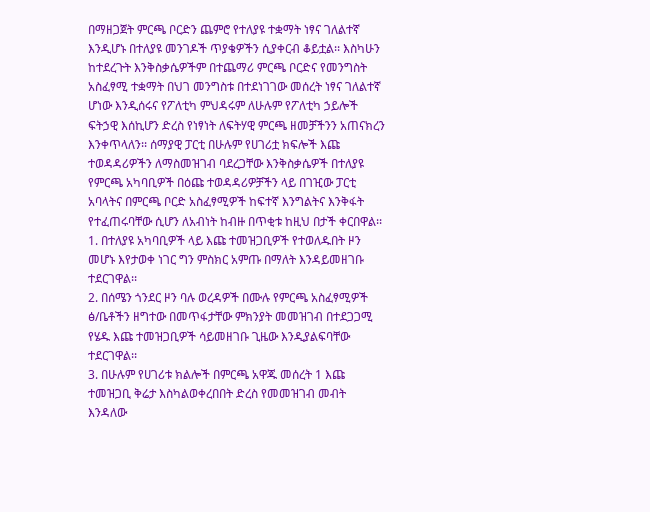በማዘጋጀት ምርጫ ቦርድን ጨምሮ የተለያዩ ተቋማት ነፃና ገለልተኛ እንዲሆኑ በተለያዩ መንገዶች ጥያቄዎችን ሲያቀርብ ቆይቷል፡፡ እስካሁን ከተደረጉት እንቅስቃሴዎችም በተጨማሪ ምርጫ ቦርድና የመንግስት አስፈፃሚ ተቋማት በህገ መንግስቱ በተደነገገው መሰረት ነፃና ገለልተኛ ሆነው እንዲሰሩና የፖለቲካ ምህዳሩም ለሁሉም የፖለቲካ ኃይሎች ፍትኃዊ እሰኪሆን ድረስ የነፃነት ለፍትሃዊ ምርጫ ዘመቻችንን አጠናክረን እንቀጥላለን፡፡ ሰማያዊ ፓርቲ በሁሉም የሀገሪቷ ክፍሎች እጩ ተወዳዳሪዎችን ለማስመዝገብ ባደረጋቸው እንቅስቃሴዎች በተለያዩ የምርጫ አካባቢዎች በዕጩ ተወዳዳሪዎቻችን ላይ በገዢው ፓርቲ አባላትና በምርጫ ቦርድ አስፈፃሚዎች ከፍተኛ እንግልትና እንቅፋት የተፈጠሩባቸው ሲሆን ለአብነት ከብዙ በጥቂቱ ከዚህ በታች ቀርበዋል፡፡
1. በተለያዩ አካባቢዎች ላይ እጩ ተመዝጋቢዎች የተወለዱበት ዞን መሆኑ እየታወቀ ነገር ግን ምስክር አምጡ በማለት እንዳይመዘገቡ ተደርገዋል፡፡
2. በሰሜን ጎንደር ዞን ባሉ ወረዳዎች በሙሉ የምርጫ አስፈፃሚዎች ፅ/ቤቶችን ዘግተው በመጥፋታቸው ምክንያት መመዝገብ በተደጋጋሚ የሄዱ እጩ ተመዝጋቢዎች ሳይመዘገቡ ጊዜው እንዲያልፍባቸው ተደርገዋል፡፡
3. በሁሉም የሀገሪቱ ክልሎች በምርጫ አዋጁ መሰረት 1 እጩ ተመዝጋቢ ቅሬታ እስካልወቀረበበት ድረስ የመመዝገብ መብት እንዳለው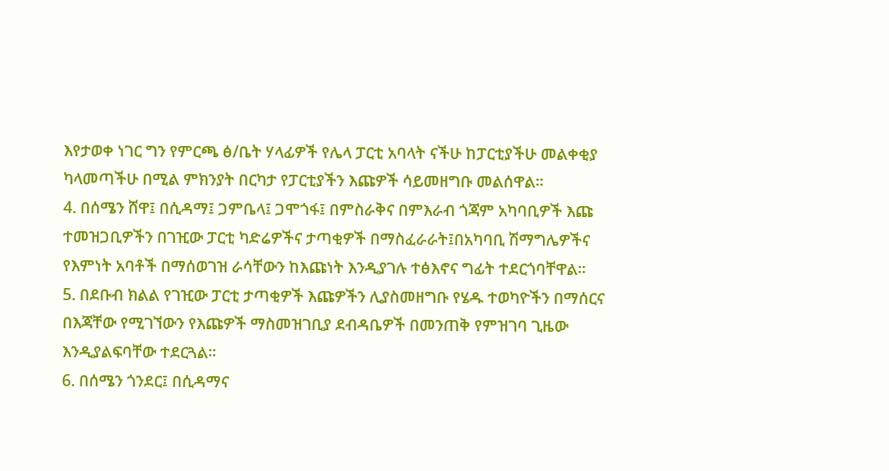እየታወቀ ነገር ግን የምርጫ ፅ/ቤት ሃላፊዎች የሌላ ፓርቲ አባላት ናችሁ ከፓርቲያችሁ መልቀቂያ ካላመጣችሁ በሚል ምክንያት በርካታ የፓርቲያችን እጩዎች ሳይመዘግቡ መልሰዋል፡፡
4. በሰሜን ሸዋ፤ በሲዳማ፤ ጋምቤላ፤ ጋሞጎፋ፤ በምስራቅና በምእራብ ጎጃም አካባቢዎች እጩ ተመዝጋቢዎችን በገዢው ፓርቲ ካድሬዎችና ታጣቂዎች በማስፈራራት፤በአካባቢ ሽማግሌዎችና የእምነት አባቶች በማሰወገዝ ራሳቸውን ከእጩነት እንዲያገሉ ተፅእኖና ግፊት ተደርጎባቸዋል፡፡
5. በደቡብ ክልል የገዢው ፓርቲ ታጣቂዎች እጩዎችን ሊያስመዘግቡ የሄዱ ተወካዮችን በማሰርና በእጃቸው የሚገኘውን የእጩዎች ማስመዝገቢያ ደብዳቤዎች በመንጠቅ የምዝገባ ጊዜው እንዲያልፍባቸው ተደርጓል፡፡
6. በሰሜን ጎንደር፤ በሲዳማና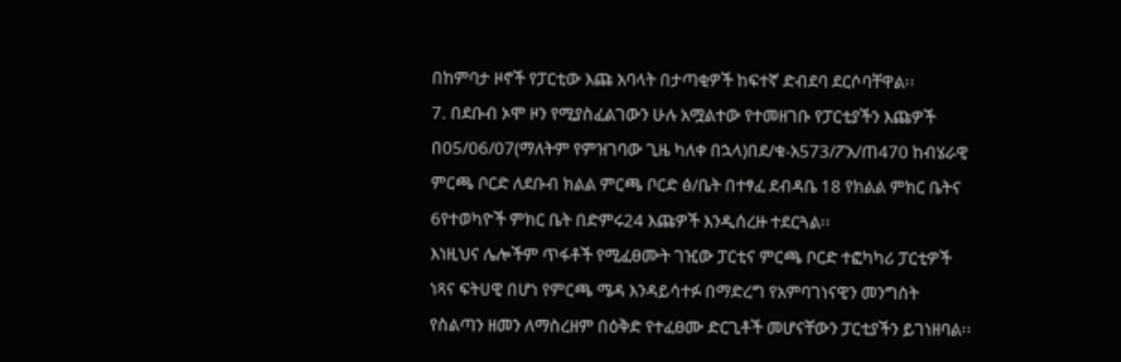በከምባታ ዞኖች የፓርቲው እጩ አባላት በታጣቂዎች ከፍተኛ ድብደባ ደርሶባቸዋል፡፡
7. በደቡብ ኦሞ ዞን የሚያስፈልገውን ሁሉ አሟልተው የተመዘገቡ የፓርቲያችን እጩዎች በ05/06/07(ማለትም የምዝገባው ጊዜ ካለቀ በኋላ)በደ/ቁ-አ573/ፖአ/ጠ470 ከብሄራዊ ምርጫ ቦርድ ለደቡብ ክልል ምርጫ ቦርድ ፅ/ቤት በተፃፈ ደብዳቤ 18 የክልል ምክር ቤትና 6የተወካዮች ምክር ቤት በድምሩ24 እጩዎች እንዲሰረዙ ተደርጓል፡፡
እነዚህና ሌሎችም ጥፋቶች የሚፈፀሙት ገዢው ፓርቲና ምርጫ ቦርድ ተፎካካሪ ፓርቲዎች ነጻና ፍትሀዊ በሆነ የምርጫ ሜዳ እንዳይሳተፉ በማድረግ የአምባገነናዊን መንግስት የስልጣን ዘመን ለማስረዘም በዕቅድ የተፈፀሙ ድርጊቶች መሆናቸውን ፓርቲያችን ይገነዘባል፡፡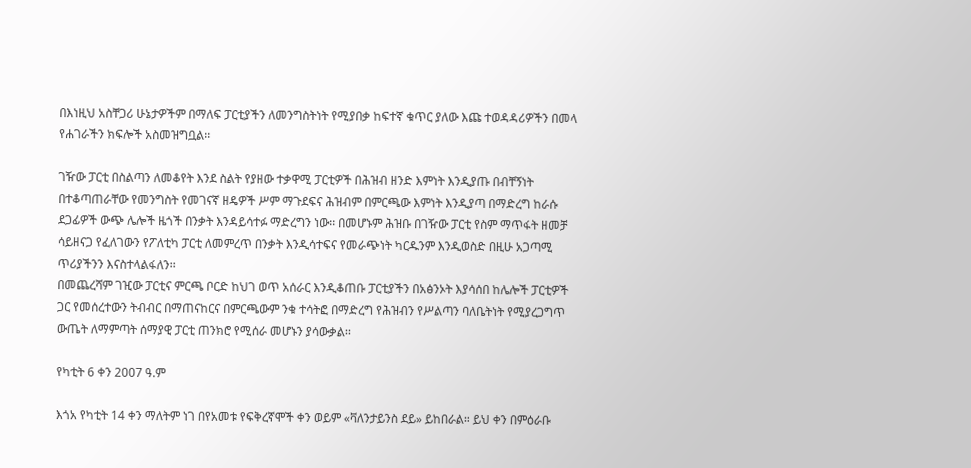በእነዚህ አስቸጋሪ ሁኔታዎችም በማለፍ ፓርቲያችን ለመንግስትነት የሚያበቃ ከፍተኛ ቁጥር ያለው እጩ ተወዳዳሪዎችን በመላ የሐገራችን ክፍሎች አስመዝግቧል፡፡

ገዥው ፓርቲ በስልጣን ለመቆየት እንደ ስልት የያዘው ተቃዋሚ ፓርቲዎች በሕዝብ ዘንድ እምነት እንዲያጡ በብቸኝነት በተቆጣጠራቸው የመንግስት የመገናኛ ዘዴዎች ሥም ማጉደፍና ሕዝብም በምርጫው እምነት እንዲያጣ በማድረግ ከራሱ ደጋፊዎች ውጭ ሌሎች ዜጎች በንቃት እንዳይሳተፉ ማድረግን ነው፡፡ በመሆኑም ሕዝቡ በገዥው ፓርቲ የስም ማጥፋት ዘመቻ ሳይዘናጋ የፈለገውን የፖለቲካ ፓርቲ ለመምረጥ በንቃት እንዲሳተፍና የመራጭነት ካርዱንም እንዲወስድ በዚሁ አጋጣሚ ጥሪያችንን እናስተላልፋለን፡፡
በመጨረሻም ገዢው ፓርቲና ምርጫ ቦርድ ከህገ ወጥ አሰራር እንዲቆጠቡ ፓርቲያችን በአፅንኦት እያሳሰበ ከሌሎች ፓርቲዎች ጋር የመሰረተውን ትብብር በማጠናከርና በምርጫውም ንቁ ተሳትፎ በማድረግ የሕዝብን የሥልጣን ባለቤትነት የሚያረጋግጥ ውጤት ለማምጣት ሰማያዊ ፓርቲ ጠንክሮ የሚሰራ መሆኑን ያሳውቃል፡፡

የካቲት 6 ቀን 2007 ዓ.ም

እጎአ የካቲት 14 ቀን ማለትም ነገ በየአመቱ የፍቅረኛሞች ቀን ወይም «ቫለንታይንስ ደይ» ይከበራል። ይህ ቀን በምዕራቡ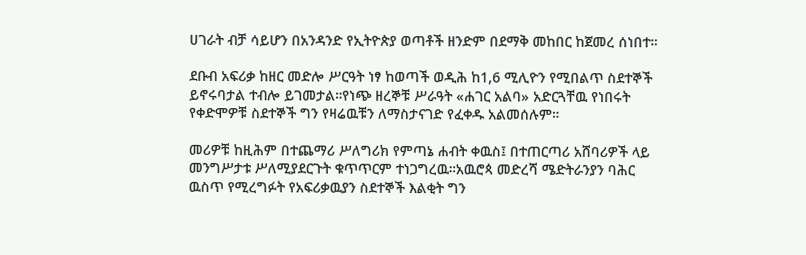ሀገራት ብቻ ሳይሆን በአንዳንድ የኢትዮጵያ ወጣቶች ዘንድም በደማቅ መከበር ከጀመረ ሰነበተ።

ደቡብ አፍሪቃ ከዘር መድሎ ሥርዓት ነፃ ከወጣች ወዲሕ ከ1,6 ሚሊዮን የሚበልጥ ስደተኞች ይኖሩባታል ተብሎ ይገመታል።የነጭ ዘረኞቹ ሥራዓት «ሐገር አልባ» አድርጓቸዉ የነበሩት የቀድሞዎቹ ስደተኞች ግን የዛሬዉቹን ለማስታናገድ የፈቀዱ አልመሰሉም።

መሪዎቹ ከዚሕም በተጨማሪ ሥለግሪክ የምጣኔ ሐብት ቀዉስ፤ በተጠርጣሪ አሸባሪዎች ላይ መንግሥታቱ ሥለሚያደርጉት ቁጥጥርም ተነጋግረዉ።አዉሮጳ መድረሻ ሜድትራንያን ባሕር ዉስጥ የሚረግፉት የአፍሪቃዉያን ስደተኞች እልቂት ግን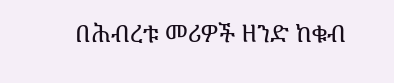በሕብረቱ መሪዎች ዘንድ ከቁብ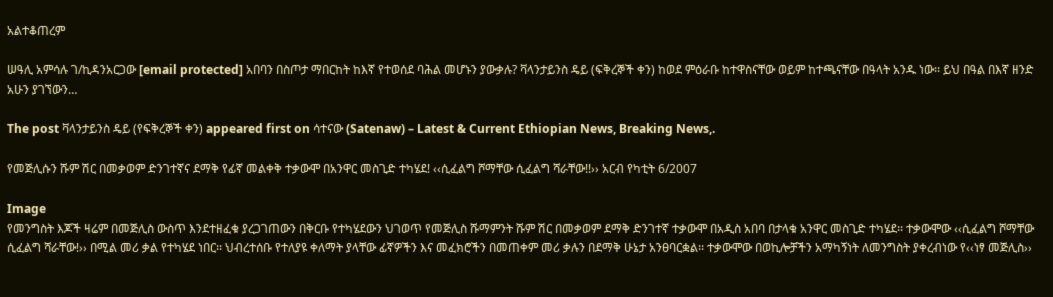አልተቆጠረም

ሠዓሊ አምሳሉ ገ/ኪዳንአርጋው [email protected] አበባን በስጦታ ማበርከት ከእኛ የተወሰደ ባሕል መሆኑን ያውቃሉ? ቫላንታይንስ ዴይ (ፍቅረኞች ቀን) ከወደ ምዕራቡ ከተዋስናቸው ወይም ከተጫናቸው በዓላት አንዱ ነው፡፡ ይህ በዓል በእኛ ዘንድ አሁን ያገኘውን…

The post ቫላንታይንስ ዴይ (የፍቅረኞች ቀን) appeared first on ሳተናው (Satenaw) – Latest & Current Ethiopian News, Breaking News,.

የመጅሊሱን ሹም ሽር በመቃወም ድንገተኛና ደማቅ የፊኛ መልቀቅ ተቃውሞ በአንዋር መስጊድ ተካሄደ! ‹‹ሲፈልግ ሾማቸው ሲፈልግ ሻራቸው!!›› አርብ የካቲት 6/2007

Image
የመንግስት እጆች ዛሬም በመጅሊስ ውስጥ እንደተዘፈቁ ያረጋገጠውን በቅርቡ የተካሄደውን ህገወጥ የመጅሊስ ሹማምንት ሹም ሽር በመቃወም ደማቅ ድንገተኛ ተቃውሞ በአዲስ አበባ በታላቁ አንዋር መስጊድ ተካሄደ፡፡ ተቃውሞው ‹‹ሲፈልግ ሾማቸው ሲፈልግ ሻራቸው!›› በሚል መሪ ቃል የተካሄደ ነበር፡፡ ህብረተሰቡ የተለያዩ ቀለማት ያላቸው ፊኛዎችን እና መፈክሮችን በመጠቀም መሪ ቃሉን በደማቅ ሁኔታ አንፀባርቋል፡፡ ተቃውሞው በወኪሎቻችን አማካኝነት ለመንግስት ያቀረብነው የ‹‹ነፃ መጅሊስ››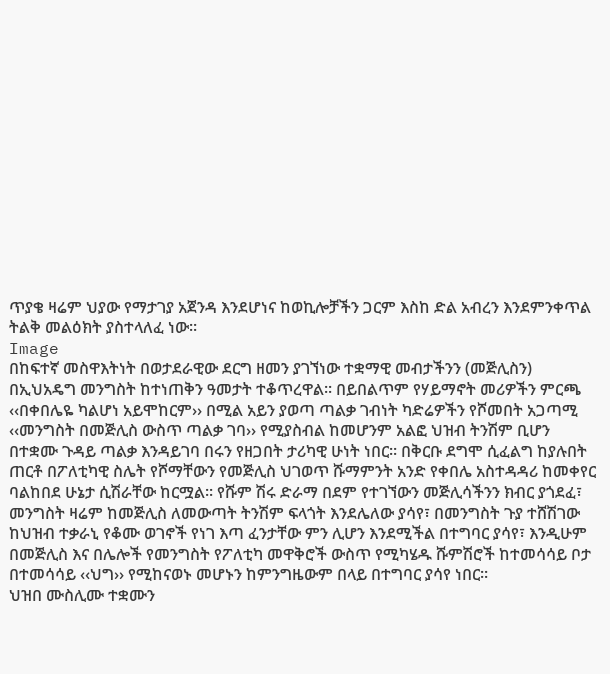ጥያቄ ዛሬም ህያው የማታገያ አጀንዳ እንደሆነና ከወኪሎቻችን ጋርም እስከ ድል አብረን እንደምንቀጥል ትልቅ መልዕክት ያስተላለፈ ነው፡፡
Image
በከፍተኛ መስዋእትነት በወታደራዊው ደርግ ዘመን ያገኘነው ተቋማዊ መብታችንን (መጅሊስን) በኢህአዴግ መንግስት ከተነጠቅን ዓመታት ተቆጥረዋል፡፡ በይበልጥም የሃይማኖት መሪዎችን ምርጫ ‹‹በቀበሌዬ ካልሆነ አይሞከርም›› በሚል አይን ያወጣ ጣልቃ ገብነት ካድሬዎችን የሾመበት አጋጣሚ ‹‹መንግስት በመጅሊስ ውስጥ ጣልቃ ገባ›› የሚያስብል ከመሆንም አልፎ ህዝብ ትንሽም ቢሆን በተቋሙ ጉዳይ ጣልቃ እንዳይገባ በሩን የዘጋበት ታሪካዊ ሁነት ነበር፡፡ በቅርቡ ደግሞ ሲፈልግ ከያሉበት ጠርቶ በፖለቲካዊ ስሌት የሾማቸውን የመጅሊስ ህገወጥ ሹማምንት አንድ የቀበሌ አስተዳዳሪ ከመቀየር ባልከበደ ሁኔታ ሲሽራቸው ከርሟል፡፡ የሹም ሽሩ ድራማ በደም የተገኘውን መጅሊሳችንን ክብር ያጎደፈ፣ መንግስት ዛሬም ከመጅሊስ ለመውጣት ትንሽም ፍላጎት እንደሌለው ያሳየ፣ በመንግስት ጉያ ተሸሽገው ከህዝብ ተቃራኒ የቆሙ ወገኖች የነገ እጣ ፈንታቸው ምን ሊሆን እንደሚችል በተግባር ያሳየ፣ እንዲሁም በመጅሊስ እና በሌሎች የመንግስት የፖለቲካ መዋቅሮች ውስጥ የሚካሄዱ ሹምሽሮች ከተመሳሳይ ቦታ በተመሳሳይ ‹‹ህግ›› የሚከናወኑ መሆኑን ከምንግዜውም በላይ በተግባር ያሳየ ነበር፡፡
ህዝበ ሙስሊሙ ተቋሙን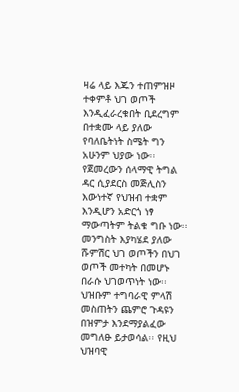ዛሬ ላይ እጁን ተጠምዝዞ ተቀምቶ ህገ ወጦች እንዲፈራረቁበት ቢደረግም በተቋሙ ላይ ያለው የባለቤትነት ስሜት ግን አሁንም ህያው ነው፡፡ የጀመረውን ሰላማዊ ትግል ዳር ሲያደርስ መጅሊስን እውነተኛ የህዝብ ተቋም እንዲሆን አድርጎ ነፃ ማውጣትም ትልቁ ግቡ ነው፡፡ መንግስት እያካሄደ ያለው ሹምሽር ህገ ወጦችን በህገ ወጦች መተካት በመሆኑ በራሱ ህገወጥነት ነው፡፡ ህዝቡም ተግባራዊ ምላሽ መስጠትን ጨምሮ ጉዳዩን በዝምታ እንደማያልፈው መግለፁ ይታወሳል፡፡ የዚህ ህዝባዊ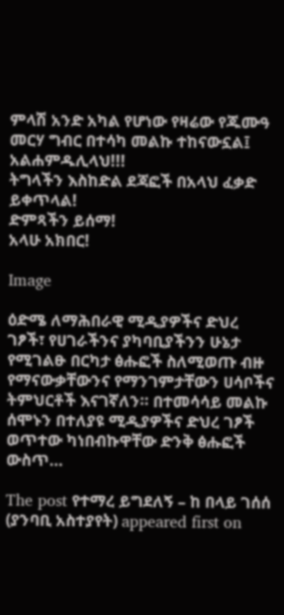ምላሽ አንድ አካል የሆነው የዛሬው የጁሙዓ መርሃ ግብር በተሳካ መልኩ ተከናውኗል፤ አልሐምዱሊላህ!!!
ትግላችን እስከድል ደጃፎች በአላህ ፈቃድ ይቀጥላል!
ድምጻችን ይሰማ!
አላሁ አክበር!

Image

ዕድሜ ለማሕበራዊ ሚዲያዎችና ድህረ ገፆች፣ የሀገራችንና ያካባቢያችንን ሁኔታ የሚገልፁ በርካታ ፅሑፎች ስለሚወጡ ብዙ የማናውቃቸውንና የማንገምታቸውን ሀሳቦችና ትምህርቶች እናገኛለን። በተመሳሳይ መልኩ ሰሞኑን በተለያዩ ሚዲያዎችና ድህረ ገፆች ወጥተው ካነበብኩዋቸው ድንቅ ፅሑፎች ውስጥ…

The post የተማረ ይግደለኝ – ከ በላይ ገሰሰ (ያንባቢ አስተያየት) appeared first on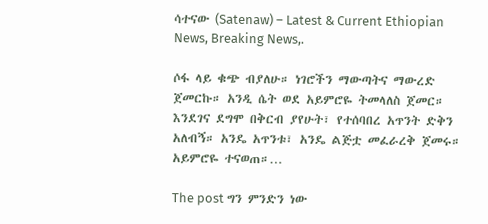ሳተናው (Satenaw) – Latest & Current Ethiopian News, Breaking News,.

ሶፋ ላይ ቁጭ ብያለሁ። ነገሮችን ማውጣትና ማውረድ ጀመርኩ። አንዲ ሴት ወደ አይምሮዬ ትመላለስ ጀመር። እንደገና ደግሞ በቅርብ ያየሁት፣ የተሰባበረ አጥንት ድቅን አለብኝ። አንዴ አጥንቱ፣ አንዴ ልጅቷ መፈራረቅ ጀመሩ። አይምሮዬ ተናወጠ።…

The post ግን ምንድን ነው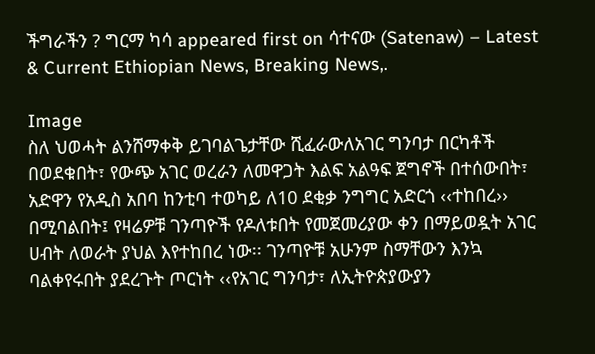ችግራችን ? ግርማ ካሳ appeared first on ሳተናው (Satenaw) – Latest & Current Ethiopian News, Breaking News,.

Image
ስለ ህወሓት ልንሸማቀቅ ይገባልጌታቸው ሺፈራውለአገር ግንባታ በርካቶች በወደቁበት፣ የውጭ አገር ወረራን ለመዋጋት እልፍ አልዓፍ ጀግኖች በተሰውበት፣ አድዋን የአዲስ አበባ ከንቲባ ተወካይ ለ10 ደቂቃ ንግግር አድርጎ ‹‹ተከበረ›› በሚባልበት፤ የዛሬዎቹ ገንጣዮች የዶለቱበት የመጀመሪያው ቀን በማይወዷት አገር ሀብት ለወራት ያህል እየተከበረ ነው፡፡ ገንጣዮቹ አሁንም ስማቸውን እንኳ ባልቀየሩበት ያደረጉት ጦርነት ‹‹የአገር ግንባታ፣ ለኢትዮጵያውያን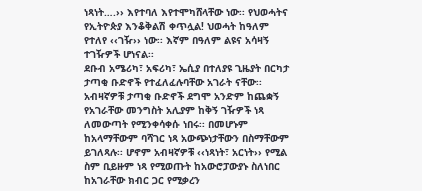ነጻነት….›› እየተባለ እየተሞካሸላቸው ነው፡፡ የህወሓትና የኢትዮጵያ እንቆቅልሽ ቀጥሏል! ህወሓት ከዓለም የተለየ ‹‹ገዥ›› ነው፡፡ እኛም በዓለም ልዩና አሳዛኝ ተገዥዎች ሆነናል፡፡
ደቡብ አሜሪካ፣ አፍሪካ፣ ኤሲያ በተለያዩ ጊዜያት በርካታ ታጣቂ ቡድኖች የተፈለፈሉባቸው አገራት ናቸው፡፡ አብዛኛዎቹ ታጣቂ ቡድኖች ደግሞ አንድም ከጨቋኝ የአገራቸው መንግስት አሊያም ከቅኝ ገዥዎች ነጻ ለመውጣት የሚንቀሳቀሱ ነበሩ፡፡ በመሆኑም ከአላማቸውም ባሻገር ነጻ አውጭነታቸውን በስማቸውም ይገለጻሉ፡፡ ሆኖም አብዛኛዎቹ ‹‹ነጻነት፣ አርነት›› የሚል ስም ቢይዙም ነጻ የሚወጡት ከአውሮፓውያኑ ስለነበር ከአገራቸው ክብር ጋር የሚቃረን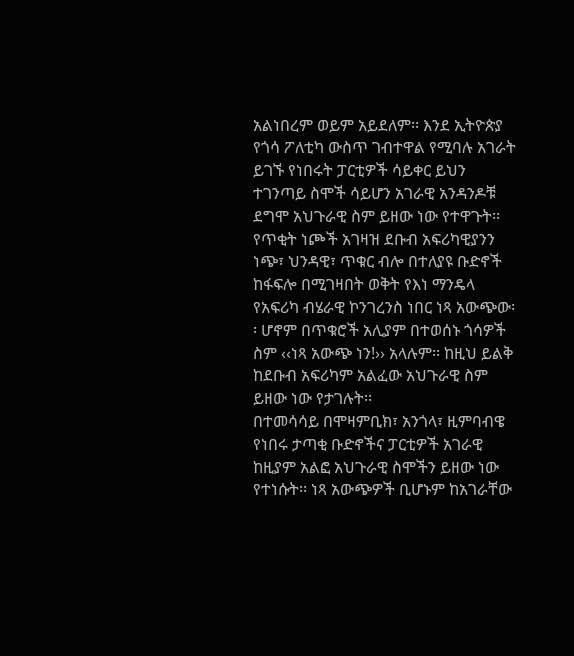አልነበረም ወይም አይደለም፡፡ እንደ ኢትዮጵያ የጎሳ ፖለቲካ ውስጥ ገብተዋል የሚባሉ አገራት ይገኙ የነበሩት ፓርቲዎች ሳይቀር ይህን ተገንጣይ ስሞች ሳይሆን አገራዊ አንዳንዶቹ ደግሞ አህጉራዊ ስም ይዘው ነው የተዋጉት፡፡ የጥቂት ነጮች አገዛዝ ደቡብ አፍሪካዊያንን ነጭ፣ ህንዳዊ፣ ጥቁር ብሎ በተለያዩ ቡድኖች ከፋፍሎ በሚገዛበት ወቅት የእነ ማንዴላ የአፍሪካ ብሄራዊ ኮንገረንስ ነበር ነጻ አውጭው፡፡ ሆኖም በጥቁሮች አሊያም በተወሰኑ ጎሳዎች ስም ‹‹ነጻ አውጭ ነን!›› አላሉም፡፡ ከዚህ ይልቅ ከደቡብ አፍሪካም አልፈው አህጉራዊ ስም ይዘው ነው የታገሉት፡፡
በተመሳሳይ በሞዛምቢክ፣ አንጎላ፣ ዚምባብዌ የነበሩ ታጣቂ ቡድኖችና ፓርቲዎች አገራዊ ከዚያም አልፎ አህጉራዊ ስሞችን ይዘው ነው የተነሱት፡፡ ነጻ አውጭዎች ቢሆኑም ከአገራቸው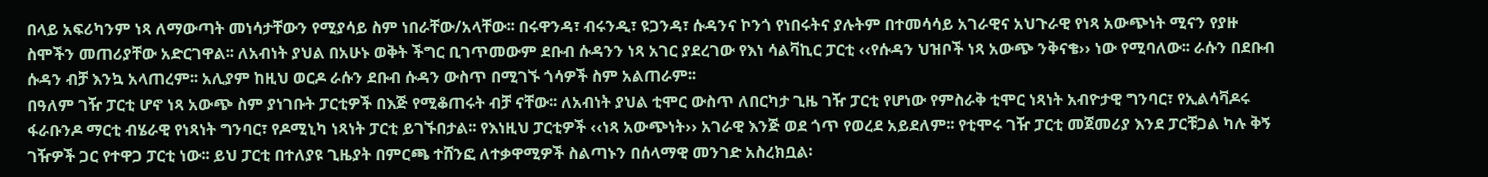በላይ አፍሪካንም ነጻ ለማውጣት መነሳታቸውን የሚያሳይ ስም ነበራቸው/አላቸው፡፡ በሩዋንዳ፣ ብሩንዲ፣ ዩጋንዳ፣ ሱዳንና ኮንጎ የነበሩትና ያሉትም በተመሳሳይ አገራዊና አህጉራዊ የነጻ አውጭነት ሚናን የያዙ ስሞችን መጠሪያቸው አድርገዋል፡፡ ለአብነት ያህል በአሁኑ ወቅት ችግር ቢገጥመውም ደቡብ ሱዳንን ነጻ አገር ያደረገው የእነ ሳልቫኪር ፓርቲ ‹‹የሱዳን ህዝቦች ነጻ አውጭ ንቅናቄ›› ነው የሚባለው፡፡ ራሱን በደቡብ ሱዳን ብቻ እንኳ አላጠረም፡፡ አሊያም ከዚህ ወርዶ ራሱን ደቡብ ሱዳን ውስጥ በሚገኙ ጎሳዎች ስም አልጠራም፡፡
በዓለም ገዥ ፓርቲ ሆኖ ነጻ አውጭ ስም ያነገቡት ፓርቲዎች በእጅ የሚቆጠሩት ብቻ ናቸው፡፡ ለአብነት ያህል ቲሞር ውስጥ ለበርካታ ጊዜ ገዥ ፓርቲ የሆነው የምስራቅ ቲሞር ነጻነት አብዮታዊ ግንባር፣ የኢልሳቫዶሩ ፋራቡንዶ ማርቲ ብሄራዊ የነጻነት ግንባር፣ የዶሚኒካ ነጻነት ፓርቲ ይገኙበታል፡፡ የእነዚህ ፓርቲዎች ‹‹ነጻ አውጭነት›› አገራዊ እንጅ ወደ ጎጥ የወረደ አይደለም፡፡ የቲሞሩ ገዥ ፓርቲ መጀመሪያ እንደ ፓርቹጋል ካሉ ቅኝ ገዥዎች ጋር የተዋጋ ፓርቲ ነው፡፡ ይህ ፓርቲ በተለያዩ ጊዜያት በምርጫ ተሸንፎ ለተቃዋሚዎች ስልጣኑን በሰላማዊ መንገድ አስረክቧል፡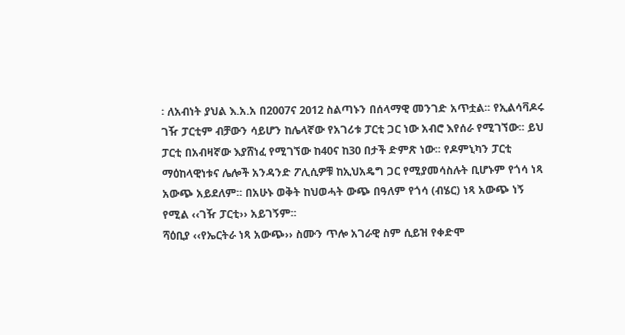፡ ለአብነት ያህል እ.አ.አ በ2007ና 2012 ስልጣኑን በሰላማዊ መንገድ አጥቷል፡፡ የኢልሳቫዶሩ ገዥ ፓርቲም ብቻውን ሳይሆን ከሌላኛው የአገሪቱ ፓርቲ ጋር ነው አብሮ እየሰራ የሚገኘው፡፡ ይህ ፓርቲ በአብዛኛው እያሸነፈ የሚገኘው ከ40ና ከ30 በታች ድምጽ ነው፡፡ የዶምኒካን ፓርቲ ማዕከላዊነቱና ሌሎች አንዳንድ ፖሊሲዎቹ ከኢህአዴግ ጋር የሚያመሳስሉት ቢሆኑም የጎሳ ነጻ አውጭ አይደለም፡፡ በአሁኑ ወቅት ከህወሓት ውጭ በዓለም የጎሳ (ብሄር) ነጻ አውጭ ነኝ የሚል ‹‹ገዥ ፓርቲ›› አይገኝም፡፡
ሻዕቢያ ‹‹የኤርትራ ነጻ አውጭ›› ስሙን ጥሎ አገራዊ ስም ሲይዝ የቀድሞ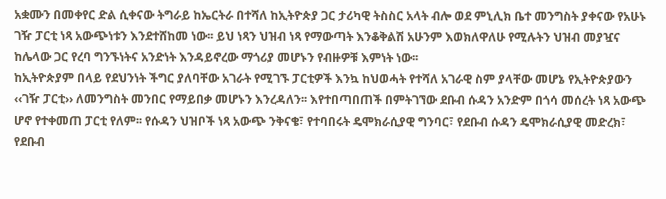አቋሙን በመቀየር ድል ሲቀናው ትግራይ ከኤርትራ በተሻለ ከኢትዮጵያ ጋር ታሪካዊ ትስስር አላት ብሎ ወደ ምኒሊክ ቤተ መንግስት ያቀናው የአሁኑ ገዥ ፓርቲ ነጻ አውጭነቱን እንደተሸከመ ነው፡፡ ይህ ነጻን ህዝብ ነጻ የማውጣት እንቆቅልሽ አሁንም እወክለዋለሁ የሚሉትን ህዝብ መያዧና ከሌላው ጋር የረባ ግንኙነትና አንድነት እንዳይኖረው ማጎሪያ መሆኑን የብዙዎቹ እምነት ነው፡፡
ከኢትዮጵያም በላይ የደህንነት ችግር ያለባቸው አገራት የሚገኙ ፓርቲዎች እንኳ ከህወሓት የተሻለ አገራዊ ስም ያላቸው መሆኔ የኢትዮጵያውን ‹‹ገዥ ፓርቲ›› ለመንግስት መንበር የማይበቃ መሆኑን እንረዳለን፡፡ እየተበጣበጠች በምትገኘው ደቡብ ሱዳን አንድም በጎሳ መሰረት ነጻ አውጭ ሆኖ የተቀመጠ ፓርቲ የለም፡፡ የሱዳን ህዝቦች ነጻ አውጭ ንቅናቄ፣ የተባበሩት ዴሞክራሲያዊ ግንባር፣ የደቡብ ሱዳን ዴሞክራሲያዊ መድረክ፣ የደቡብ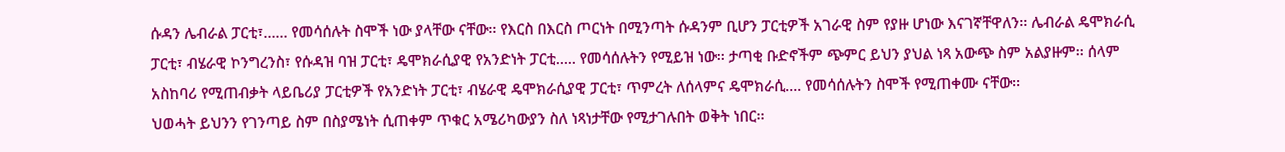ሱዳን ሌብራል ፓርቲ፣…… የመሳሰሉት ስሞች ነው ያላቸው ናቸው፡፡ የእርስ በእርስ ጦርነት በሚንጣት ሱዳንም ቢሆን ፓርቲዎች አገራዊ ስም የያዙ ሆነው እናገኛቸዋለን፡፡ ሌብራል ዴሞክራሲ ፓርቲ፣ ብሄራዊ ኮንግረንስ፣ የሱዳዝ ባዝ ፓርቲ፣ ዴሞክራሲያዊ የአንድነት ፓርቲ….. የመሳሰሉትን የሚይዝ ነው፡፡ ታጣቂ ቡድኖችም ጭምር ይህን ያህል ነጻ አውጭ ስም አልያዙም፡፡ ሰላም አስከባሪ የሚጠብቃት ላይቤሪያ ፓርቲዎች የአንድነት ፓርቲ፣ ብሄራዊ ዴሞክራሲያዊ ፓርቲ፣ ጥምረት ለሰላምና ዴሞክራሲ…. የመሳሰሉትን ስሞች የሚጠቀሙ ናቸው፡፡
ህወሓት ይህንን የገንጣይ ስም በስያሜነት ሲጠቀም ጥቁር አሜሪካውያን ስለ ነጻነታቸው የሚታገሉበት ወቅት ነበር፡፡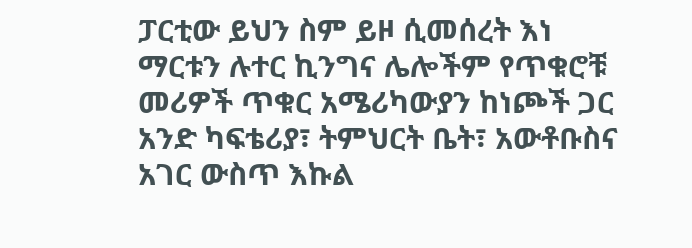ፓርቲው ይህን ስም ይዞ ሲመሰረት እነ ማርቱን ሉተር ኪንግና ሌሎችም የጥቁሮቹ መሪዎች ጥቁር አሜሪካውያን ከነጮች ጋር አንድ ካፍቴሪያ፣ ትምህርት ቤት፣ አውቶቡስና አገር ውስጥ እኩል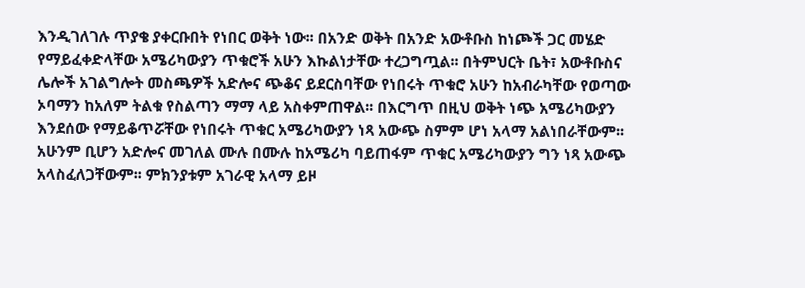እንዲገለገሉ ጥያቄ ያቀርቡበት የነበር ወቅት ነው፡፡ በአንድ ወቅት በአንድ አውቶቡስ ከነጮች ጋር መሄድ የማይፈቀድላቸው አሜሪካውያን ጥቁሮች አሁን እኩልነታቸው ተረጋግጧል፡፡ በትምህርት ቤት፣ አውቶቡስና ሌሎች አገልግሎት መስጫዎች አድሎና ጭቆና ይደርስባቸው የነበሩት ጥቁሮ አሁን ከአብራካቸው የወጣው ኦባማን ከአለም ትልቁ የስልጣን ማማ ላይ አስቀምጠዋል፡፡ በእርግጥ በዚህ ወቅት ነጭ አሜሪካውያን እንደሰው የማይቆጥሯቸው የነበሩት ጥቁር አሜሪካውያን ነጻ አውጭ ስምም ሆነ አላማ አልነበራቸውም፡፡ አሁንም ቢሆን አድሎና መገለል ሙሉ በሙሉ ከአሜሪካ ባይጠፋም ጥቁር አሜሪካውያን ግን ነጻ አውጭ አላስፈለጋቸውም፡፡ ምክንያቱም አገራዊ አላማ ይዞ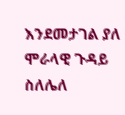እንደመታገል ያለ ሞራላዊ ጉዳይ ስለሌለ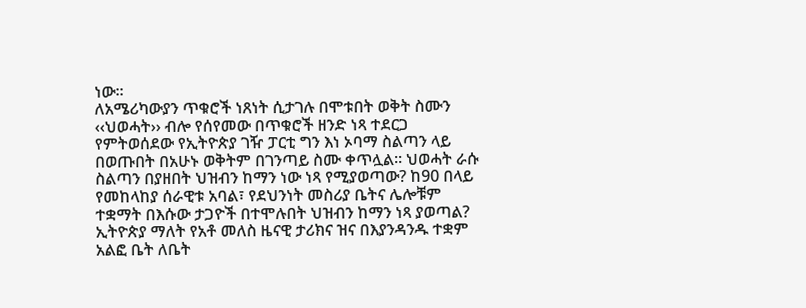ነው፡፡
ለአሜሪካውያን ጥቁሮች ነጸነት ሲታገሉ በሞቱበት ወቅት ስሙን ‹‹ህወሓት›› ብሎ የሰየመው በጥቁሮች ዘንድ ነጻ ተደርጋ የምትወሰደው የኢትዮጵያ ገዥ ፓርቲ ግን እነ ኦባማ ስልጣን ላይ በወጡበት በአሁኑ ወቅትም በገንጣይ ስሙ ቀጥሏል፡፡ ህወሓት ራሱ ስልጣን በያዘበት ህዝብን ከማን ነው ነጻ የሚያወጣው? ከ90 በላይ የመከላከያ ሰራዊቱ አባል፣ የደህንነት መስሪያ ቤትና ሌሎቹም ተቋማት በእሱው ታጋዮች በተሞሉበት ህዝብን ከማን ነጻ ያወጣል? ኢትዮጵያ ማለት የአቶ መለስ ዜናዊ ታሪክና ዝና በእያንዳንዱ ተቋም አልፎ ቤት ለቤት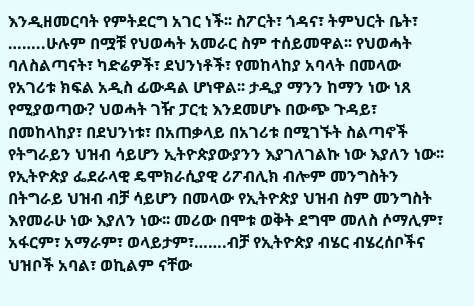እንዲዘመርባት የምትደርግ አገር ነች፡፡ ስፖርት፣ ጎዳና፣ ትምህርት ቤት፣ ……..ሁሉም በሟቹ የህወሓት አመራር ስም ተሰይመዋል፡፡ የህወሓት ባለስልጣናት፣ ካድሬዎች፣ ደህንነቶች፣ የመከላከያ አባላት በመላው የአገሪቱ ክፍል አዲስ ፊውዳል ሆነዋል፡፡ ታዲያ ማንን ከማን ነው ነጸ የሚያወጣው? ህወሓት ገዥ ፓርቲ እንደመሆኑ በውጭ ጉዳይ፣ በመከላከያ፣ በደህንነቱ፣ በአጠቃላይ በአገሪቱ በሚገኙት ስልጣኖች የትግራይን ህዝብ ሳይሆን ኢትዮጵያውያንን እያገለገልኩ ነው እያለን ነው፡፡ የኢትዮጵያ ፌደራላዊ ዴሞክራሲያዊ ሪፖብሊክ ብሎም መንግስትን በትግራይ ህዝብ ብቻ ሳይሆን በመላው የኢትዮጵያ ህዝብ ስም መንግስት እየመራሁ ነው እያለን ነው፡፡ መሪው በሞቱ ወቅት ደግሞ መለስ ሶማሊም፣ አፋርም፣ አማራም፣ ወላይታም፣…….ብቻ የኢትዮጵያ ብሄር ብሄረሰቦችና ህዝቦች አባል፣ ወኪልም ናቸው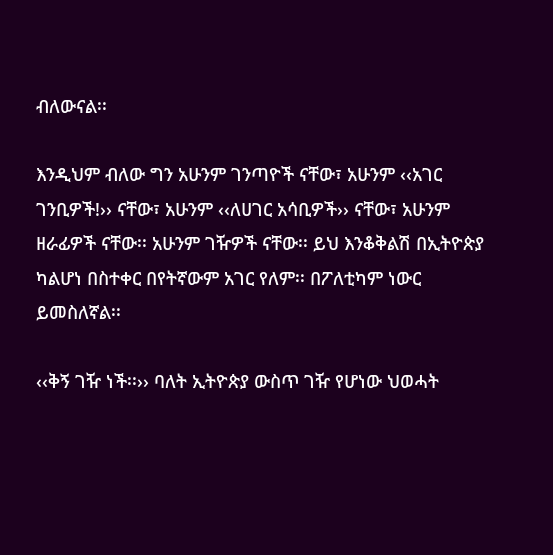ብለውናል፡፡

እንዲህም ብለው ግን አሁንም ገንጣዮች ናቸው፣ አሁንም ‹‹አገር ገንቢዎች!›› ናቸው፣ አሁንም ‹‹ለሀገር አሳቢዎች›› ናቸው፣ አሁንም ዘራፊዎች ናቸው፡፡ አሁንም ገዥዎች ናቸው፡፡ ይህ እንቆቅልሽ በኢትዮጵያ ካልሆነ በስተቀር በየትኛውም አገር የለም፡፡ በፖለቲካም ነውር ይመስለኛል፡፡

‹‹ቅኝ ገዥ ነች፡፡›› ባለት ኢትዮጵያ ውስጥ ገዥ የሆነው ህወሓት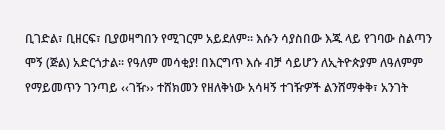ቢገድል፣ ቢዘርፍ፣ ቢያወዛግበን የሚገርም አይደለም፡፡ እሱን ሳያስበው እጁ ላይ የገባው ስልጣን ሞኝ (ጅል) አድርጎታል፡፡ የዓለም መሳቂያ! በእርግጥ እሱ ብቻ ሳይሆን ለኢትዮጵያም ለዓለምም የማይመጥን ገንጣይ ‹‹ገዥ›› ተሸክመን የዘለቅነው አሳዛኝ ተገዥዎች ልንሸማቀቅ፣ አንገት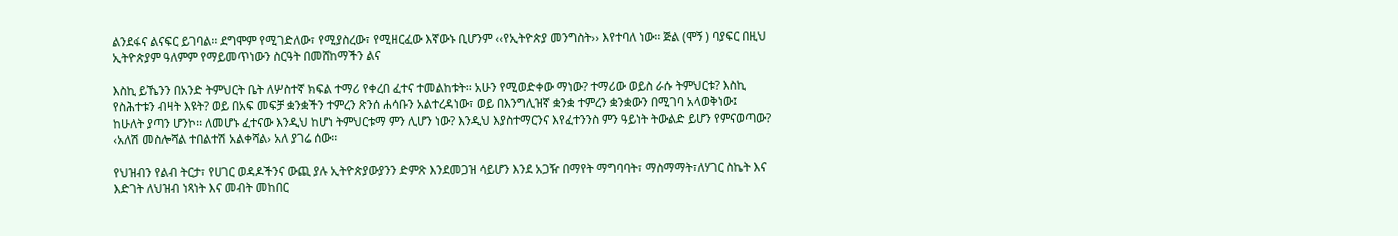ልንደፋና ልናፍር ይገባል፡፡ ደግሞም የሚገድለው፣ የሚያስረው፣ የሚዘርፈው እኛውኑ ቢሆንም ‹‹የኢትዮጵያ መንግስት›› እየተባለ ነው፡፡ ጅል (ሞኝ ) ባያፍር በዚህ ኢትዮጵያም ዓለምም የማይመጥነውን ስርዓት በመሸከማችን ልና

እስኪ ይኼንን በአንድ ትምህርት ቤት ለሦስተኛ ክፍል ተማሪ የቀረበ ፈተና ተመልከቱት፡፡ አሁን የሚወድቀው ማነው? ተማሪው ወይስ ራሱ ትምህርቱ? እስኪ የስሕተቱን ብዛት እዩት? ወይ በአፍ መፍቻ ቋንቋችን ተምረን ጽንሰ ሐሳቡን አልተረዳነው፣ ወይ በእንግሊዝኛ ቋንቋ ተምረን ቋንቋውን በሚገባ አላወቅነው፤ ከሁለት ያጣን ሆንኮ፡፡ ለመሆኑ ፈተናው እንዲህ ከሆነ ትምህርቱማ ምን ሊሆን ነው? እንዲህ እያስተማርንና እየፈተንንስ ምን ዓይነት ትውልድ ይሆን የምናወጣው? ‹አለሽ መስሎሻል ተበልተሽ አልቀሻል› አለ ያገሬ ሰው፡፡

የህዝብን የልብ ትርታ፣ የሀገር ወዳዶችንና ውጪ ያሉ ኢትዮጵያውያንን ድምጽ እንደመጋዝ ሳይሆን እንደ አጋዥ በማየት ማግባባት፣ ማስማማት፣ለሃገር ስኬት እና እድገት ለህዝብ ነጻነት እና መብት መከበር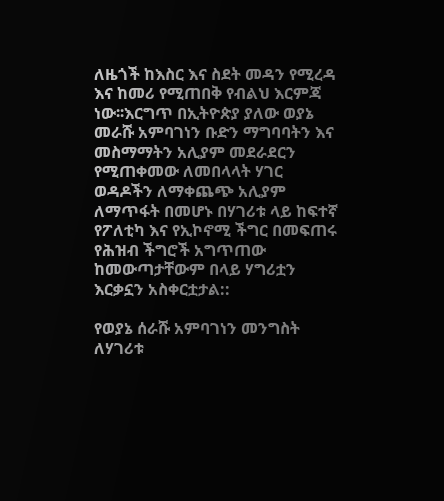ለዜጎች ከእስር እና ስደት መዳን የሚረዳ እና ከመሪ የሚጠበቅ የብልህ እርምጃ ነው፡፡እርግጥ በኢትዮጵያ ያለው ወያኔ መራሹ አምባገነን ቡድን ማግባባትን እና መስማማትን አሊያም መደራደርን የሚጠቀመው ለመበላላት ሃገር ወዳዶችን ለማቀጨጭ አሊያም ለማጥፋት በመሆኑ በሃገሪቱ ላይ ከፍተኛ የፖለቲካ እና የኢኮኖሚ ችግር በመፍጠሩ የሕዝብ ችግሮች አግጥጠው ከመውጣታቸውም በላይ ሃግሪቷን እርቃኗን አስቀርቷታል::

የወያኔ ሰራሹ አምባገነን መንግስት ለሃገሪቱ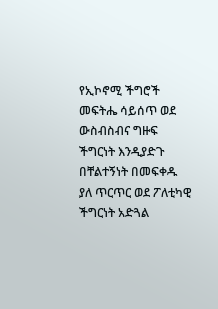የኢኮኖሚ ችግሮች መፍትሔ ሳይሰጥ ወደ ውስብስብና ግዙፍ ችግርነት እንዲያድጉ በቸልተኝነት በመፍቀዱ ያለ ጥርጥር ወደ ፖለቲካዊ ችግርነት አድጓል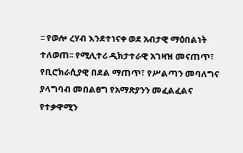፡፡ የወሎ ረሃብ እንደተነናቀ ወደ አብታዊ ማዕበልነት ተለወጠ፡፡ የሚሊተሪ ዲክታተራዊ አገዛዝ መናጠጥ፣ የቢሮክራሲያዊ በደል ማጠጥ፣ የሥልጣን መባለግና ያላግባብ መበልፀግ የአማጽያንን መፈልፈልና የተቃዋሚን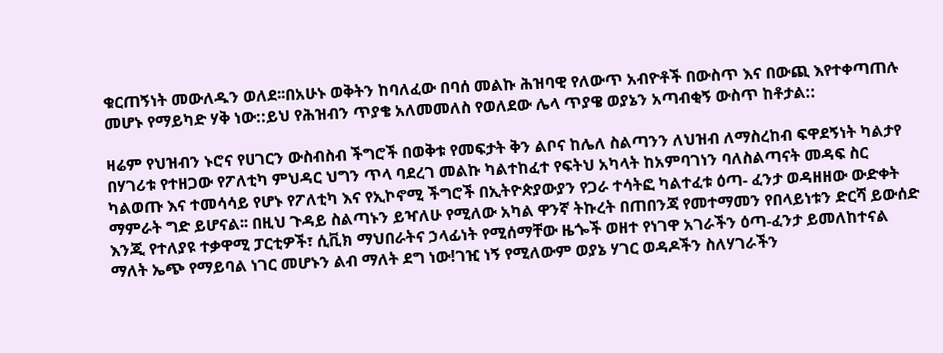ቁርጠኝነት መውለዱን ወለደ፡፡በአሁኑ ወቅትን ከባለፈው በባሰ መልኩ ሕዝባዊ የለውጥ አብዮቶች በውስጥ እና በውጪ እየተቀጣጠሉ መሆኑ የማይካድ ሃቅ ነው::ይህ የሕዝብን ጥያቄ አለመመለስ የወለደው ሌላ ጥያዌ ወያኔን አጣብቂኝ ውስጥ ከቶታል::

ዛሬም የህዝብን ኑሮና የሀገርን ውስብስብ ችግሮች በወቅቱ የመፍታት ቅን ልቦና ከሌለ ስልጣንን ለህዝብ ለማስረከብ ፍዋደኝነት ካልታየ በሃገሪቱ የተዘጋው የፖለቲካ ምህዳር ህግን ጥላ ባደረገ መልኩ ካልተከፈተ የፍትህ አካላት ከአምባገነን ባለስልጣናት መዳፍ ስር ካልወጡ እና ተመሳሳይ የሆኑ የፖለቲካ እና የኢኮኖሚ ችግሮች በኢትዮጵያውያን የጋራ ተሳትፎ ካልተፈቱ ዕጣ- ፈንታ ወዳዘዘው ውድቀት ማምራት ግድ ይሆናል፡፡ በዚህ ጉዳይ ስልጣኑን ይዣለሁ የሚለው አካል ዋንኛ ትኩረት በጠበንጃ የመተማመን የበላይነቱን ድርሻ ይውሰድ እንጂ የተለያዩ ተቃዋሚ ፓርቲዎች፣ ሲቪክ ማህበራትና ኃላፊነት የሚሰማቸው ዜጐች ወዘተ የነገዋ አገራችን ዕጣ-ፈንታ ይመለከተናል ማለት ኤጭ የማይባል ነገር መሆኑን ልብ ማለት ደግ ነው!ገዢ ነኝ የሚለውም ወያኔ ሃገር ወዳዶችን ስለሃገራችን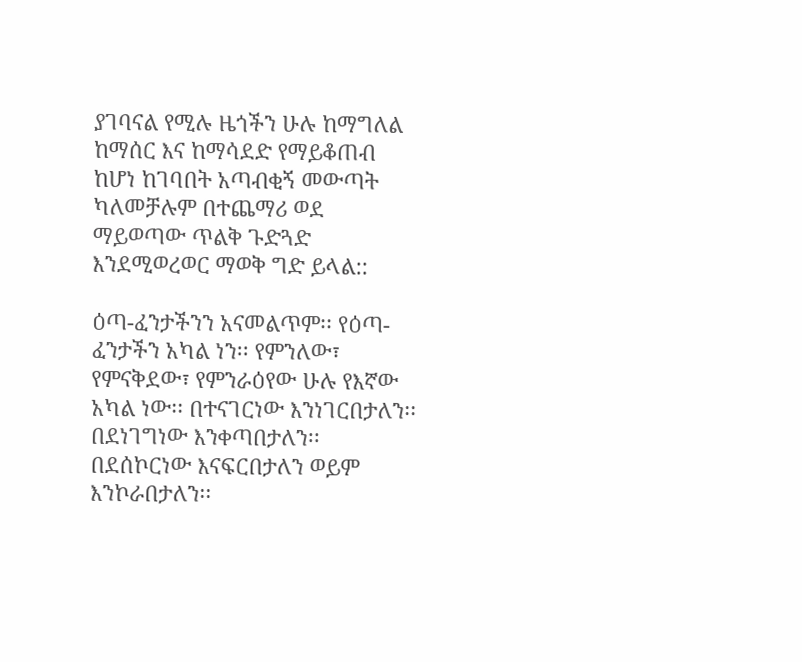ያገባናል የሚሉ ዜጎችን ሁሉ ከማግለል ከማሰር እና ከማሳደድ የማይቆጠብ ከሆነ ከገባበት አጣብቂኝ መውጣት ካለመቻሉም በተጨማሪ ወደ ማይወጣው ጥልቅ ጉድጓድ እንደሚወረወር ማወቅ ግድ ይላል::

ዕጣ-ፈንታችንን አናመልጥም፡፡ የዕጣ-ፈንታችን አካል ነን፡፡ የምንለው፣ የምናቅደው፣ የምንራዕየው ሁሉ የእኛው አካል ነው፡፡ በተናገርነው እንነገርበታለን፡፡ በደነገግነው እንቀጣበታለን፡፡ በደሰኮርነው እናፍርበታለን ወይም እንኮራበታለን፡፡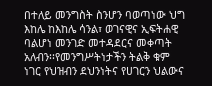በተለይ መንግስት ስንሆን ባወጣነው ህግ እከሌ ከእከሌ ሳንል፣ ወገናዊና ኢፍትሐዊ ባልሆነ መንገድ መተዳደርና መቀጣት አለብን፡፡የመንግሥትነታችን ትልቅ ቁም ነገር የህዝብን ደህንነትና የሀገርን ህልውና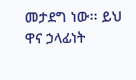መታደግ ነው፡፡ ይህ ዋና ኃላፊነት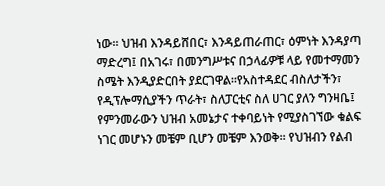ነው፡፡ ህዝብ እንዳይሸበር፣ እንዳይጠራጠር፣ ዕምነት እንዳያጣ ማድረግ፤ በአገሩ፣ በመንግሥቱና በኃላፊዎቹ ላይ የመተማመን ስሜት እንዲያድርበት ያደርገዋል፡፡የአስተዳደር ብስለታችን፣ የዲፕሎማሲያችን ጥራት፣ ስለፓርቲና ስለ ሀገር ያለን ግንዛቤ፤ የምንመራውን ህዝብ አመኔታና ተቀባይነት የሚያስገኘው ቁልፍ ነገር መሆኑን መቼም ቢሆን መቼም እንወቅ፡፡ የህዝብን የልብ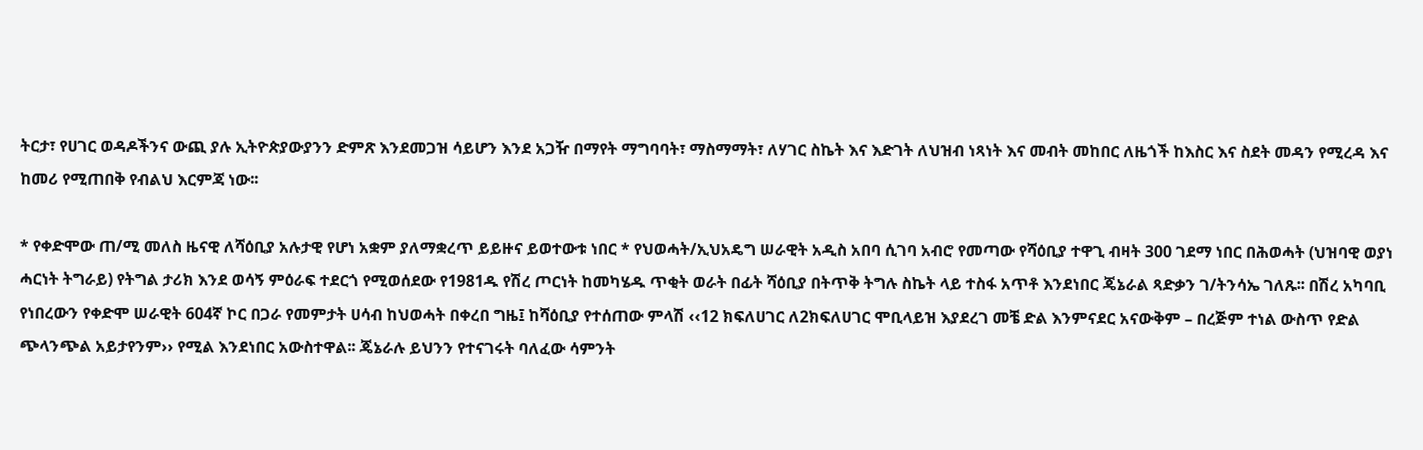ትርታ፣ የሀገር ወዳዶችንና ውጪ ያሉ ኢትዮጵያውያንን ድምጽ እንደመጋዝ ሳይሆን እንደ አጋዥ በማየት ማግባባት፣ ማስማማት፣ ለሃገር ስኬት እና እድገት ለህዝብ ነጻነት እና መብት መከበር ለዜጎች ከእስር እና ስደት መዳን የሚረዳ እና ከመሪ የሚጠበቅ የብልህ እርምጃ ነው፡፡

* የቀድሞው ጠ/ሚ መለስ ዜናዊ ለሻዕቢያ አሉታዊ የሆነ አቋም ያለማቋረጥ ይይዙና ይወተውቱ ነበር * የህወሓት/ኢህአዴግ ሠራዊት አዲስ አበባ ሲገባ አብሮ የመጣው የሻዕቢያ ተዋጊ ብዛት 300 ገደማ ነበር በሕወሓት (ህዝባዊ ወያነ ሓርነት ትግራይ) የትግል ታሪክ እንደ ወሳኝ ምዕራፍ ተደርጎ የሚወሰደው የ1981ዱ የሽረ ጦርነት ከመካሄዱ ጥቂት ወራት በፊት ሻዕቢያ በትጥቅ ትግሉ ስኬት ላይ ተስፋ አጥቶ እንደነበር ጄኔራል ጻድቃን ገ/ትንሳኤ ገለጹ፡፡ በሽረ አካባቢ የነበረውን የቀድሞ ሠራዊት 604ኛ ኮር በጋራ የመምታት ሀሳብ ከህወሓት በቀረበ ግዜ፤ ከሻዕቢያ የተሰጠው ምላሽ ‹‹12 ክፍለሀገር ለ2ክፍለሀገር ሞቢላይዝ እያደረገ መቼ ድል እንምናደር አናውቅም – በረጅም ተነል ውስጥ የድል ጭላንጭል አይታየንም›› የሚል እንደነበር አውስተዋል፡፡ ጄኔራሉ ይህንን የተናገሩት ባለፈው ሳምንት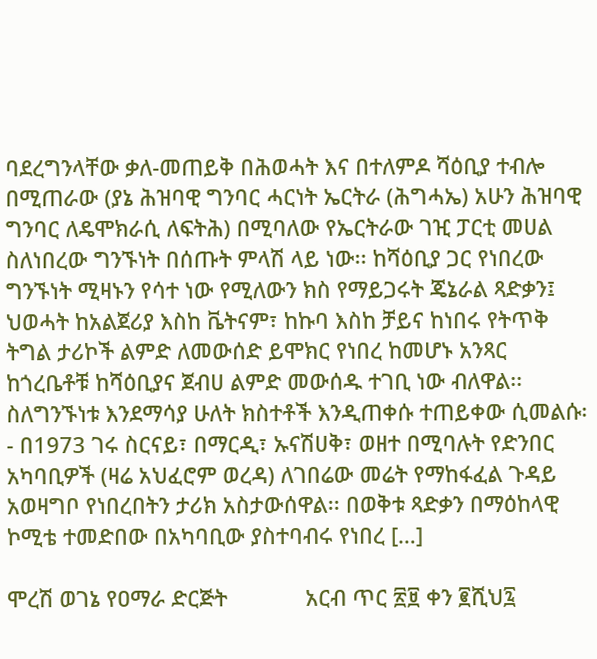ባደረግንላቸው ቃለ-መጠይቅ በሕወሓት እና በተለምዶ ሻዕቢያ ተብሎ በሚጠራው (ያኔ ሕዝባዊ ግንባር ሓርነት ኤርትራ (ሕግሓኤ) አሁን ሕዝባዊ ግንባር ለዴሞክራሲ ለፍትሕ) በሚባለው የኤርትራው ገዢ ፓርቲ መሀል ስለነበረው ግንኙነት በሰጡት ምላሽ ላይ ነው፡፡ ከሻዕቢያ ጋር የነበረው ግንኙነት ሚዛኑን የሳተ ነው የሚለውን ክስ የማይጋሩት ጄኔራል ጻድቃን፤ ህወሓት ከአልጀሪያ እስከ ቬትናም፣ ከኩባ እስከ ቻይና ከነበሩ የትጥቅ ትግል ታሪኮች ልምድ ለመውሰድ ይሞክር የነበረ ከመሆኑ አንጻር ከጎረቤቶቹ ከሻዕቢያና ጀብሀ ልምድ መውሰዱ ተገቢ ነው ብለዋል፡፡ ስለግንኙነቱ እንደማሳያ ሁለት ክስተቶች እንዲጠቀሱ ተጠይቀው ሲመልሱ፡- በ1973 ገሩ ስርናይ፣ በማርዲ፣ ኡናሽሀቅ፣ ወዘተ በሚባሉት የድንበር አካባቢዎች (ዛሬ አህፈሮም ወረዳ) ለገበሬው መሬት የማከፋፈል ጉዳይ አወዛግቦ የነበረበትን ታሪክ አስታውሰዋል፡፡ በወቅቱ ጻድቃን በማዕከላዊ ኮሚቴ ተመድበው በአካባቢው ያስተባብሩ የነበረ […]

ሞረሽ ወገኔ የዐማራ ድርጅት             አርብ ጥር ፳፱ ቀን ፪ሺህ፯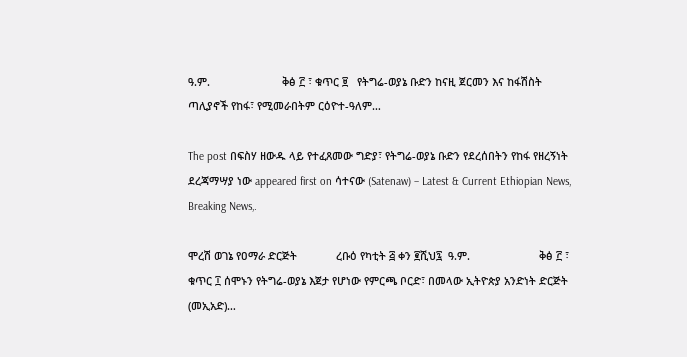ዓ.ም.                        ቅፅ ፫ ፣ ቁጥር ፱   የትግሬ-ወያኔ ቡድን ከናዚ ጀርመን እና ከፋሽስት ጣሊያኖች የከፋ፣ የሚመራበትም ርዕዮተ-ዓለም…

The post በፍስሃ ዘውዱ ላይ የተፈጸመው ግድያ፣ የትግሬ-ወያኔ ቡድን የደረሰበትን የከፋ የዘረኝነት ደረጃማሣያ ነው appeared first on ሳተናው (Satenaw) – Latest & Current Ethiopian News, Breaking News,.

ሞረሽ ወገኔ የዐማራ ድርጅት             ረቡዕ የካቲት ፭ ቀን ፪ሺህ፯  ዓ.ም.                       ቅፅ ፫ ፣ ቁጥር ፲ ሰሞኑን የትግሬ-ወያኔ እጀታ የሆነው የምርጫ ቦርድ፣ በመላው ኢትዮጵያ አንድነት ድርጅት (መኢአድ)…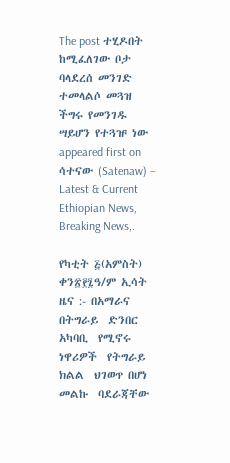The post ተሂዶበት ከሚፈለገው ቦታ ባላደረሰ መንገድ ተመላልሶ መጓዝ ችግሩ የመንገዱ ሣይሆን የተጓዡ ነው appeared first on ሳተናው (Satenaw) – Latest & Current Ethiopian News, Breaking News,.

የካቲት ፭(አምስት) ቀን፳፻፯ዓ/ም ኢሳት ዜና :- በአማራና  በትግራይ  ድንበር  አካባቢ  የሚኖሩ  ነዋሪዎች  የትግራይ  ክልል  ህገወጥ በሆነ  መልኩ  ባደራጃቸው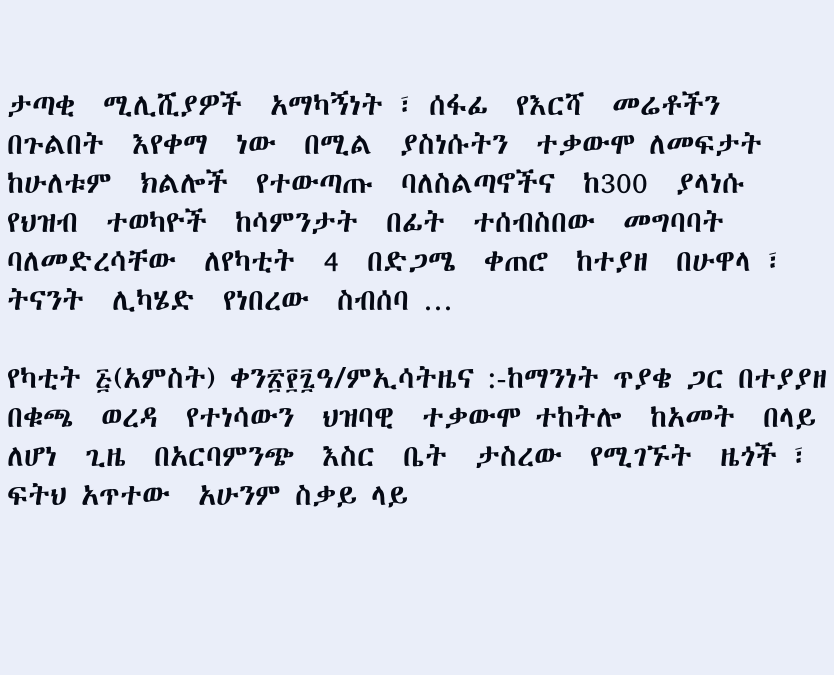ታጣቂ  ሚሊሺያዎች  አማካኝነት ፣ ሰፋፊ  የእርሻ  መሬቶችን  በጉልበት  እየቀማ  ነው  በሚል  ያስነሱትን  ተቃውሞ ለመፍታት  ከሁለቱም  ክልሎች  የተውጣጡ  ባለስልጣኖችና  ከ300  ያላነሱ  የህዝብ  ተወካዮች  ከሳምንታት  በፊት  ተሰብስበው  መግባባት  ባለመድረሳቸው  ለየካቲት  4  በድጋሜ  ቀጠሮ  ከተያዘ  በሁዋላ ፣ ትናንት  ሊካሄድ  የነበረው  ስብሰባ …

የካቲት ፭(አምስት) ቀን፳፻፯ዓ/ምኢሳትዜና :-ከማንነት ጥያቄ ጋር በተያያዘ በቁጫ  ወረዳ  የተነሳውን  ህዝባዊ  ተቃውሞ ተከትሎ  ከአመት  በላይ  ለሆነ  ጊዜ  በአርባምንጭ  እስር  ቤት  ታስረው  የሚገኙት  ዜጎች ፣ ፍትህ አጥተው  አሁንም ስቃይ ላይ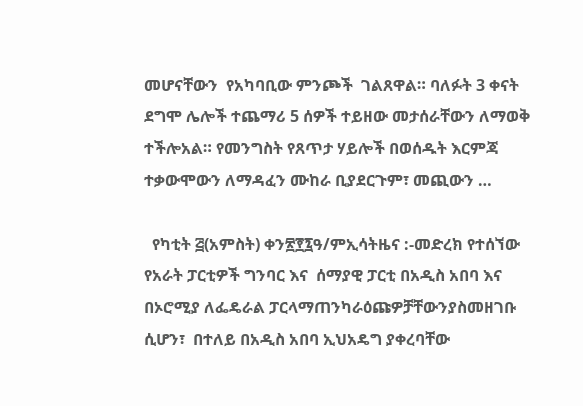መሆናቸውን  የአካባቢው ምንጮች  ገልጸዋል። ባለፉት 3 ቀናት ደግሞ ሌሎች ተጨማሪ 5 ሰዎች ተይዘው መታሰራቸውን ለማወቅ ተችሎአል። የመንግስት የጸጥታ ሃይሎች በወሰዱት እርምጃ ተቃውሞውን ለማዳፈን ሙከራ ቢያደርጉም፣ መጪውን …

  የካቲት ፭(አምስት) ቀን፳፻፯ዓ/ምኢሳትዜና :-መድረክ የተሰኘው የአራት ፓርቲዎች ግንባር እና  ሰማያዊ ፓርቲ በአዲስ አበባ እና በኦሮሚያ ለፌዴራል ፓርላማጠንካራዕጩዎቻቸውንያስመዘገቡ ሲሆን፣  በተለይ በአዲስ አበባ ኢህአዴግ ያቀረባቸው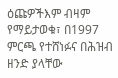ዕጩዎችእም ብዛም የማይታወቁ፣ በ1997 ምርጫ የተሸነፉና በሕዝብ ዘንድ ያላቸው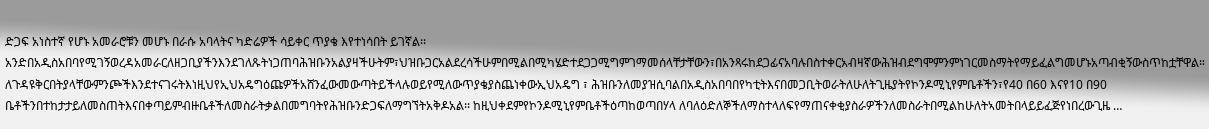ድጋፍ አነስተኛ የሆኑ አመራሮቹን መሆኑ በራሱ አባላትና ካድሬዎች ሳይቀር ጥያቄ እየተነሳበት ይገኛል፡፡ አንድበአዲስአበባየሚገኝወረዳአመራርለዘጋቢያችንእንደገለጹትነጋጠባሕዝቡንአልያዛችሁትም፣ህዝቡጋርአልደረሳችሁምበሚልበሚካሄድተደጋጋሚግምገማመሰላቸታቸውን፣በአንጻሩከደጋፊናአባሉበስተቀርአብዛኛውሕዝብደግሞምንምነገርመስማትየማይፈልግመሆኑአጣብቂኝውስጥከቷቸዋል። ለጉዳዩቅርበትያላቸውምንጮችእንደተናገሩትእነዚህየኢህአዴግዕጩዎችአሸንፈውመውጣትይችላሉወይየሚለውጥያቄያስጨነቀውኢህአዴግ ፣ ሕዝቡንለመያዝሲባልበአዲስአበባበየካቲትእናበመጋቢትወራትለሁለትጊዜያትየኮንዶሚኒየምቤቶችን፣የ40 በ60 እናየ10 በ90 ቤቶችንበተከታታይለመስጠትእናበቀጣይምብዙቤቶችለመስራትቃልበመግባትየሕዝቡንድጋፍለማግኘትአቅዶአል፡፡ ከዚህቀደምየኮንዶሚኒየምቤቶችዕጣከወጣበሃላ ለባለዕድለኞችለማስተላለፍየማጠናቀቂያስራዎችንለመስራትበሚልከሁለትኣመትበላይይፈጅየነበረውጊዜ …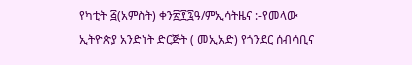የካቲት ፭(አምስት) ቀን፳፻፯ዓ/ምኢሳትዜና :-የመላው ኢትዮጵያ አንድነት ድርጅት ( መኢአድ) የጎንደር ሰብሳቢና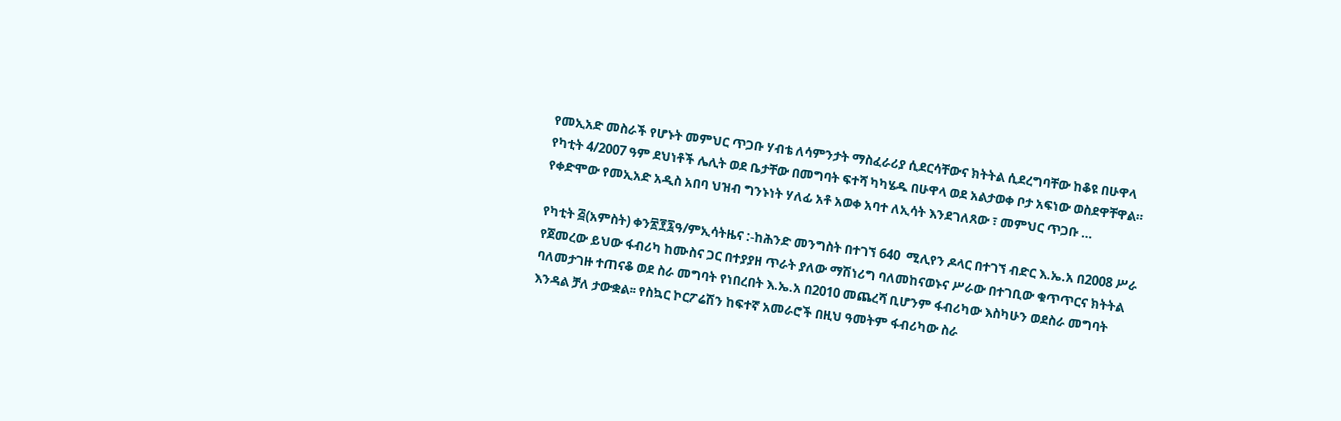የመኢአድ መስራች የሆኑት መምህር ጥጋቡ ሃብቴ ለሳምንታት ማስፈራሪያ ሲደርሳቸውና ክትትል ሲደረግባቸው ከቆዩ በሁዋላ የካቲት 4/2007 ዓም ደህነቶች ሌሊት ወደ ቤታቸው በመግባት ፍተሻ ካካሄዱ በሁዋላ ወደ አልታወቀ ቦታ አፍነው ወስደዋቸዋል። የቀድሞው የመኢአድ አዲስ አበባ ህዝብ ግንኑነት ሃለፊ አቶ አወቀ አባተ ለኢሳት እንደገለጸው ፣ መምህር ጥጋቡ …

የካቲት ፭(አምስት) ቀን፳፻፯ዓ/ምኢሳትዜና :-ከሕንድ መንግስት በተገኘ 640  ሚሊየን ዶላር በተገኘ ብድር እ.ኤ.አ በ2008 ሥራ የጀመረው ይህው ፋብሪካ ከሙስና ጋር በተያያዘ ጥራት ያለው ማሽነሪግ ባለመከናወኑና ሥራው በተገቢው ቁጥጥርና ክትትል ባለመታገዙ ተጠናቆ ወደ ስራ መግባት የነበረበት እ.ኤ.አ በ2010 መጨረሻ ቢሆንም ፋብሪካው እስካሁን ወደስራ መግባት እንዳል ቻለ ታውቋል፡፡ የስኳር ኮርፖሬሽን ከፍተኛ አመራሮች በዚህ ዓመትም ፋብሪካው ስራ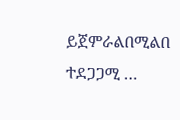ይጀምራልበሚልበ ተደጋጋሚ …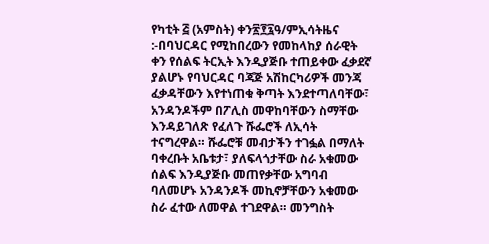የካቲት ፭ (አምስት) ቀን፳፻፯ዓ/ምኢሳትዜና :-በባህርዳር የሚከበረውን የመከላከያ ሰራዊት ቀን የሰልፍ ትርኢት እንዲያጅቡ ተጠይቀው ፈቃደኛ ያልሆኑ የባህርዳር ባጃጅ አሽከርካሪዎች መንጃ ፈቃዳቸውን እየተነጠቁ ቅጣት እንደተጣለባቸው፣ አንዳንዶችም በፖሊስ መዋከባቸውን ስማቸው እንዳይገለጽ የፈለጉ ሹፌሮች ለኢሳት ተናግረዋል። ሹፌሮቹ መብታችን ተገፏል በማለት ባቀረቡት አቤቱታ፣ ያለፍላጎታቸው ስራ አቁመው ሰልፍ እንዲያጅቡ መጠየቃቸው አግባብ ባለመሆኑ አንዳንዶች መኪኖቻቸውን አቁመው ስራ ፈተው ለመዋል ተገደዋል። መንግስት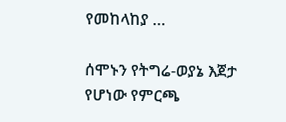የመከላከያ …

ሰሞኑን የትግሬ-ወያኔ እጀታ የሆነው የምርጫ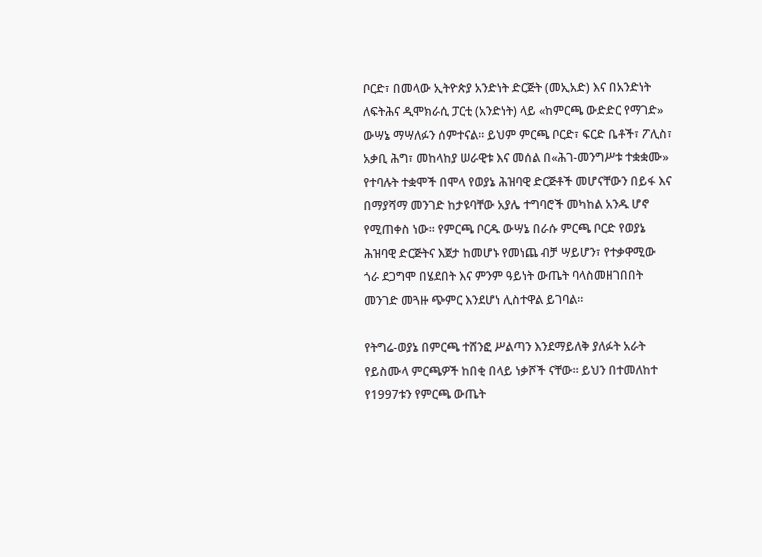ቦርድ፣ በመላው ኢትዮጵያ አንድነት ድርጅት (መኢአድ) እና በአንድነት ለፍትሕና ዲሞክራሲ ፓርቲ (አንድነት) ላይ «ከምርጫ ውድድር የማገድ» ውሣኔ ማሣለፉን ሰምተናል። ይህም ምርጫ ቦርድ፣ ፍርድ ቤቶች፣ ፖሊስ፣ አቃቢ ሕግ፣ መከላከያ ሠራዊቱ እና መሰል በ«ሕገ-መንግሥቱ ተቋቋሙ» የተባሉት ተቋሞች በሞላ የወያኔ ሕዝባዊ ድርጅቶች መሆናቸውን በይፋ እና በማያሻማ መንገድ ከታዩባቸው አያሌ ተግባሮች መካከል አንዱ ሆኖ የሚጠቀስ ነው። የምርጫ ቦርዱ ውሣኔ በራሱ ምርጫ ቦርድ የወያኔ ሕዝባዊ ድርጅትና እጀታ ከመሆኑ የመነጨ ብቻ ሣይሆን፣ የተቃዋሚው ጎራ ደጋግሞ በሄደበት እና ምንም ዓይነት ውጤት ባላስመዘገበበት መንገድ መጓዙ ጭምር እንደሆነ ሊስተዋል ይገባል።

የትግሬ-ወያኔ በምርጫ ተሸንፎ ሥልጣን እንደማይለቅ ያለፉት አራት የይስሙላ ምርጫዎች ከበቂ በላይ ነቃሾች ናቸው። ይህን በተመለከተ የ1997ቱን የምርጫ ውጤት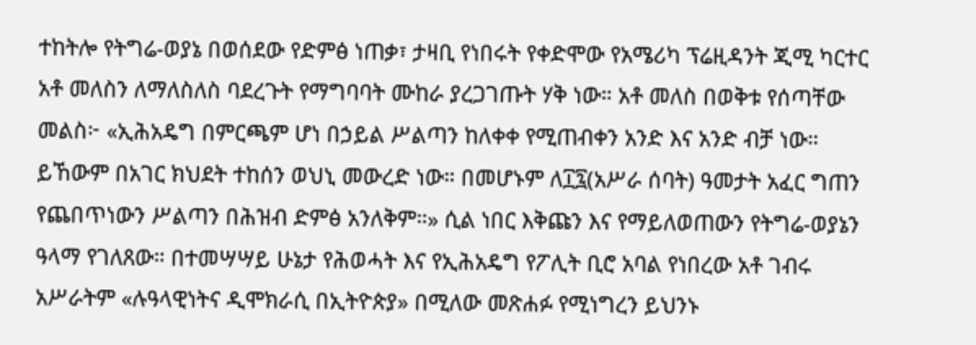ተከትሎ የትግሬ-ወያኔ በወሰደው የድምፅ ነጠቃ፣ ታዛቢ የነበሩት የቀድሞው የአሜሪካ ፕሬዚዳንት ጂሚ ካርተር አቶ መለስን ለማለስለስ ባደረጉት የማግባባት ሙከራ ያረጋገጡት ሃቅ ነው። አቶ መለስ በወቅቱ የሰጣቸው መልስ፦ «ኢሕአዴግ በምርጫም ሆነ በኃይል ሥልጣን ከለቀቀ የሚጠብቀን አንድ እና አንድ ብቻ ነው። ይኸውም በአገር ክህደት ተከሰን ወህኒ መውረድ ነው። በመሆኑም ለ፲፯(አሥራ ሰባት) ዓመታት አፈር ግጠን የጨበጥነውን ሥልጣን በሕዝብ ድምፅ አንለቅም።» ሲል ነበር እቅጩን እና የማይለወጠውን የትግሬ-ወያኔን ዓላማ የገለጸው። በተመሣሣይ ሁኔታ የሕወሓት እና የኢሕአዴግ የፖሊት ቢሮ አባል የነበረው አቶ ገብሩ አሥራትም «ሉዓላዊነትና ዲሞክራሲ በኢትዮጵያ» በሚለው መጽሐፉ የሚነግረን ይህንኑ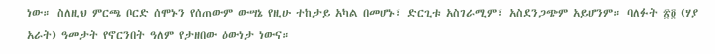ነው። ስለዚህ ምርጫ ቦርድ ሰሞኑን የሰጠውም ውሣኔ የዚሁ ተከታይ አካል በመሆኑ፣ ድርጊቱ አስገራሚም፣ አስደንጋጭም አይሆንም። ባለፉት ፳፬ (ሃያ አራት) ዓመታት የኖርንበት ዓለም የታዘበው ዕውነታ ነውና።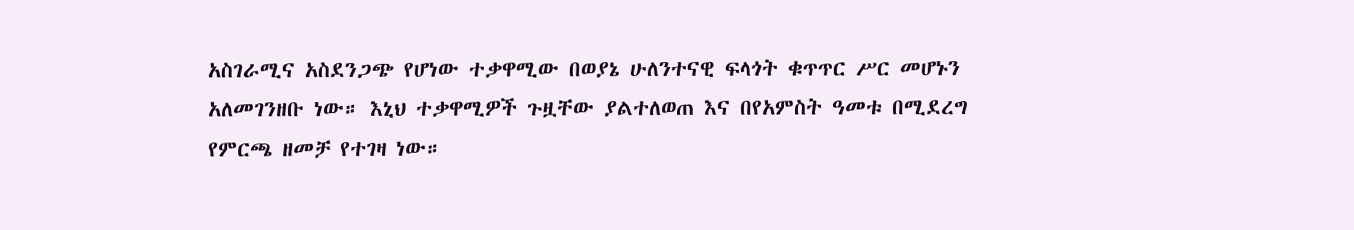አስገራሚና አስደንጋጭ የሆነው ተቃዋሚው በወያኔ ሁለንተናዊ ፍላጎት ቁጥጥር ሥር መሆኑን አለመገንዘቡ ነው። እኒህ ተቃዋሚዎች ጉዟቸው ያልተለወጠ እና በየአምስት ዓመቱ በሚደረግ የምርጫ ዘመቻ የተገዛ ነው።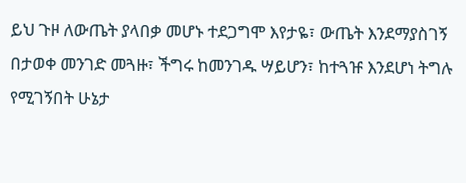ይህ ጉዞ ለውጤት ያላበቃ መሆኑ ተደጋግሞ እየታዬ፣ ውጤት እንደማያስገኝ በታወቀ መንገድ መጓዙ፣ ችግሩ ከመንገዱ ሣይሆን፣ ከተጓዡ እንደሆነ ትግሉ የሚገኝበት ሁኔታ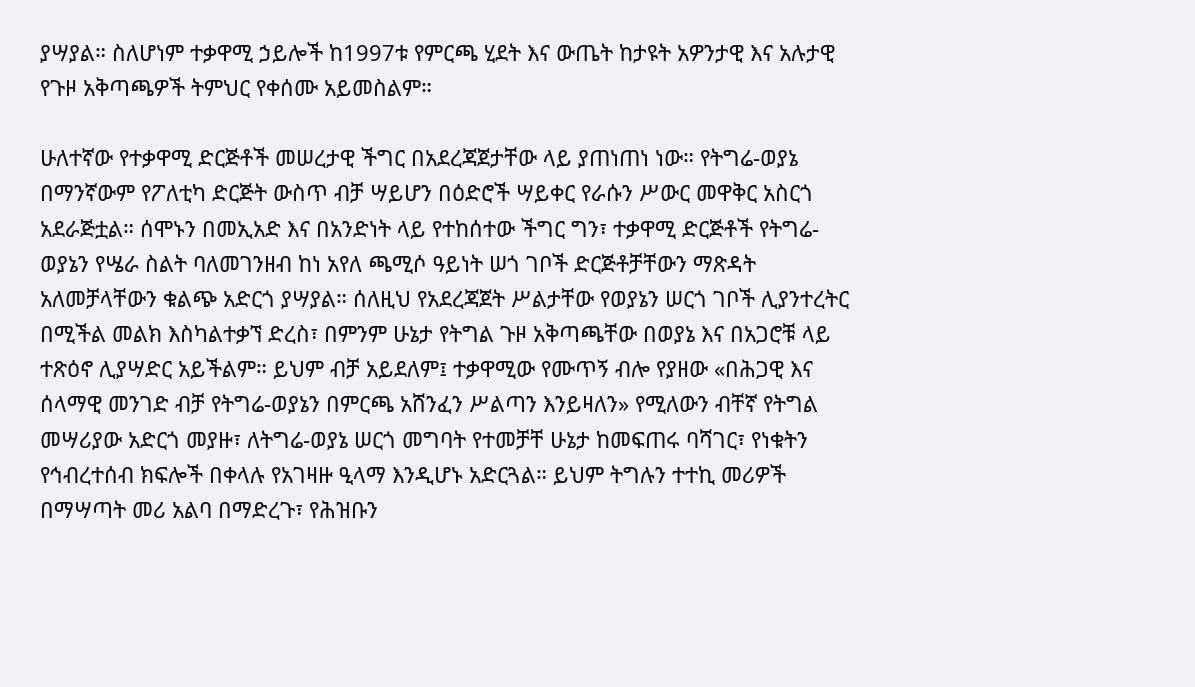ያሣያል። ስለሆነም ተቃዋሚ ኃይሎች ከ1997ቱ የምርጫ ሂደት እና ውጤት ከታዩት አዎንታዊ እና አሉታዊ የጉዞ አቅጣጫዎች ትምህር የቀሰሙ አይመስልም።

ሁለተኛው የተቃዋሚ ድርጅቶች መሠረታዊ ችግር በአደረጃጀታቸው ላይ ያጠነጠነ ነው። የትግሬ-ወያኔ በማንኛውም የፖለቲካ ድርጅት ውስጥ ብቻ ሣይሆን በዕድሮች ሣይቀር የራሱን ሥውር መዋቅር አስርጎ አደራጅቷል። ሰሞኑን በመኢአድ እና በአንድነት ላይ የተከሰተው ችግር ግን፣ ተቃዋሚ ድርጅቶች የትግሬ-ወያኔን የሤራ ስልት ባለመገንዘብ ከነ አየለ ጫሚሶ ዓይነት ሠጎ ገቦች ድርጅቶቻቸውን ማጽዳት አለመቻላቸውን ቁልጭ አድርጎ ያሣያል። ሰለዚህ የአደረጃጀት ሥልታቸው የወያኔን ሠርጎ ገቦች ሊያንተረትር በሚችል መልክ እስካልተቃኘ ድረስ፣ በምንም ሁኔታ የትግል ጉዞ አቅጣጫቸው በወያኔ እና በአጋሮቹ ላይ ተጽዕኖ ሊያሣድር አይችልም። ይህም ብቻ አይደለም፤ ተቃዋሚው የሙጥኝ ብሎ የያዘው «በሕጋዊ እና ሰላማዊ መንገድ ብቻ የትግሬ-ወያኔን በምርጫ አሸንፈን ሥልጣን እንይዛለን» የሚለውን ብቸኛ የትግል መሣሪያው አድርጎ መያዙ፣ ለትግሬ-ወያኔ ሠርጎ መግባት የተመቻቸ ሁኔታ ከመፍጠሩ ባሻገር፣ የነቁትን የኅብረተሰብ ክፍሎች በቀላሉ የአገዛዙ ዒላማ እንዲሆኑ አድርጓል። ይህም ትግሉን ተተኪ መሪዎች በማሣጣት መሪ አልባ በማድረጉ፣ የሕዝቡን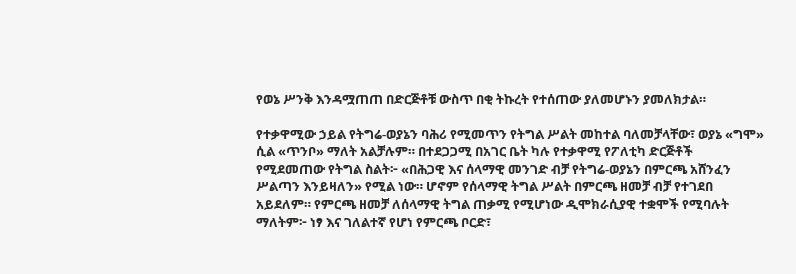የወኔ ሥንቅ እንዳሟጠጠ በድርጅቶቹ ውስጥ በቂ ትኩረት የተሰጠው ያለመሆኑን ያመለክታል።

የተቃዋሚው ኃይል የትግሬ-ወያኔን ባሕሪ የሚመጥን የትግል ሥልት መከተል ባለመቻላቸው፣ ወያኔ «ግሞ» ሲል «ጥንቦ» ማለት አልቻሉም። በተደጋጋሚ በአገር ቤት ካሉ የተቃዋሚ የፖለቲካ ድርጅቶች የሚደመጠው የትግል ስልት፦ «በሕጋዊ እና ሰላማዊ መንገድ ብቻ የትግሬ-ወያኔን በምርጫ አሸንፈን ሥልጣን እንይዛለን» የሚል ነው። ሆኖም የሰላማዊ ትግል ሥልት በምርጫ ዘመቻ ብቻ የተገደበ አይደለም። የምርጫ ዘመቻ ለሰላማዊ ትግል ጠቃሚ የሚሆነው ዲሞክራሲያዊ ተቋሞች የሚባሉት ማለትም፦ ነፃ እና ገለልተኛ የሆነ የምርጫ ቦርድ፣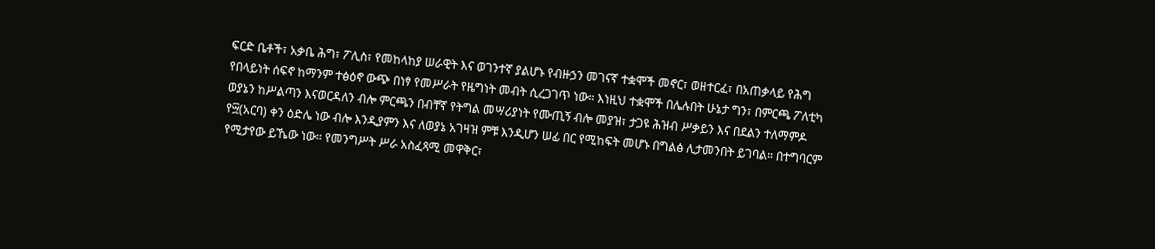ፍርድ ቤቶች፣ አቃቤ ሕግ፣ ፖሊስ፣ የመከላከያ ሠራዊት እና ወገንተኛ ያልሆኑ የብዙኃን መገናኛ ተቋሞች መኖር፣ ወዘተርፈ፣ በአጠቃላይ የሕግ የበላይነት ሰፍኖ ከማንም ተፅዕኖ ውጭ በነፃ የመሥራት የዜግነት መብት ሲረጋገጥ ነው። እነዚህ ተቋሞች በሌሉበት ሁኔታ ግን፣ በምርጫ ፖለቲካ ወያኔን ከሥልጣን እናወርዳለን ብሎ ምርጫን በብቸኛ የትግል መሣሪያነት የሙጢኝ ብሎ መያዝ፣ ታጋዩ ሕዝብ ሥቃይን እና በደልን ተለማምዶ የ፵(አርባ) ቀን ዕድሌ ነው ብሎ እንዲያምን እና ለወያኔ አገዛዝ ምቹ እንዲሆን ሠፊ በር የሚከፍት መሆኑ በግልፅ ሊታመንበት ይገባል። በተግባርም የሚታየው ይኼው ነው። የመንግሥት ሥራ አስፈጻሚ መዋቅር፣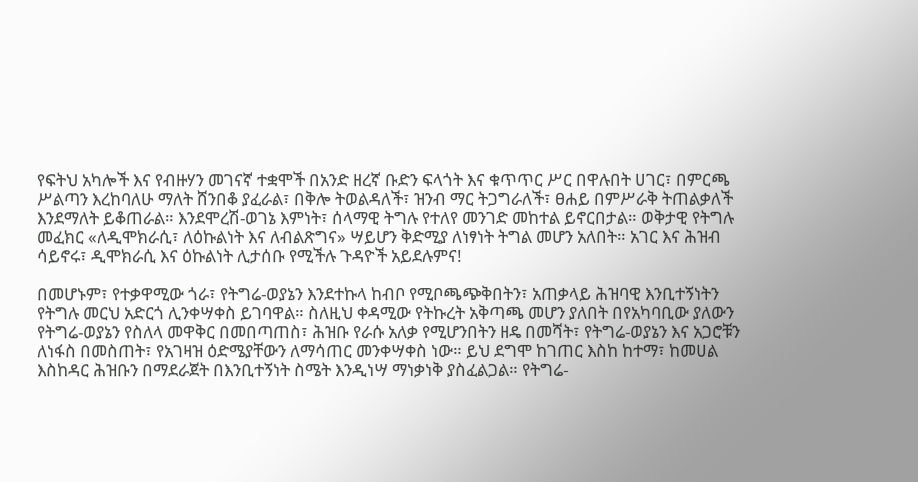የፍትህ አካሎች እና የብዙሃን መገናኛ ተቋሞች በአንድ ዘረኛ ቡድን ፍላጎት እና ቁጥጥር ሥር በዋሉበት ሀገር፣ በምርጫ ሥልጣን እረከባለሁ ማለት ሸንበቆ ያፈራል፣ በቅሎ ትወልዳለች፣ ዝንብ ማር ትጋግራለች፣ ፀሐይ በምሥራቅ ትጠልቃለች እንደማለት ይቆጠራል። እንደሞረሽ-ወገኔ እምነት፣ ሰላማዊ ትግሉ የተለየ መንገድ መከተል ይኖርበታል። ወቅታዊ የትግሉ መፈክር «ለዲሞክራሲ፣ ለዕኩልነት እና ለብልጽግና» ሣይሆን ቅድሚያ ለነፃነት ትግል መሆን አለበት። አገር እና ሕዝብ ሳይኖሩ፣ ዲሞክራሲ እና ዕኩልነት ሊታሰቡ የሚችሉ ጉዳዮች አይደሉምና!

በመሆኑም፣ የተቃዋሚው ጎራ፣ የትግሬ-ወያኔን እንደተኩላ ከብቦ የሚቦጫጭቅበትን፣ አጠቃላይ ሕዝባዊ እንቢተኝነትን የትግሉ መርህ አድርጎ ሊንቀሣቀስ ይገባዋል። ስለዚህ ቀዳሚው የትኩረት አቅጣጫ መሆን ያለበት በየአካባቢው ያለውን የትግሬ-ወያኔን የስለላ መዋቅር በመበጣጠስ፣ ሕዝቡ የራሱ አለቃ የሚሆንበትን ዘዴ በመሻት፣ የትግሬ-ወያኔን እና አጋሮቹን ለነፋስ በመስጠት፣ የአገዛዝ ዕድሜያቸውን ለማሳጠር መንቀሣቀስ ነው። ይህ ደግሞ ከገጠር እስከ ከተማ፣ ከመሀል እስከዳር ሕዝቡን በማደራጀት በእንቢተኝነት ስሜት እንዲነሣ ማነቃነቅ ያስፈልጋል። የትግሬ-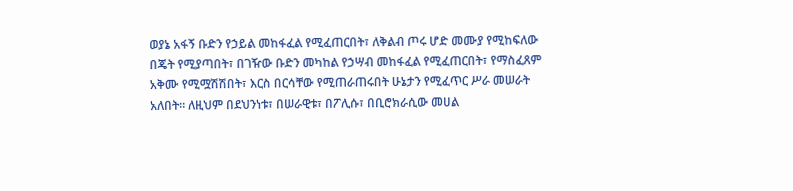ወያኔ አፋኝ ቡድን የኃይል መከፋፈል የሚፈጠርበት፣ ለቅልብ ጦሩ ሆድ መሙያ የሚከፍለው በጄት የሚያጣበት፣ በገዥው ቡድን መካከል የኃሣብ መከፋፈል የሚፈጠርበት፣ የማስፈጸም አቅሙ የሚሟሽሽበት፣ እርስ በርሳቸው የሚጠራጠሩበት ሁኔታን የሚፈጥር ሥራ መሠራት አለበት። ለዚህም በደህንነቱ፣ በሠራዊቱ፣ በፖሊሱ፣ በቢሮክራሲው መሀል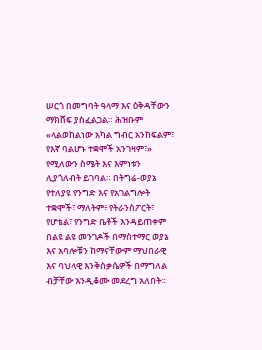ሠርጎ በመግባት ዓላማ እና ዕቅዳቸውን ማክሸፍ ያስፈልጋል። ሕዝቡም «ላልወከልነው አካል ግብር አንከፍልም፣ የእኛ ባልሆኑ ተቋሞች አንገዛም፣» የሚለውን ስሜት እና እምነቱን ሊያጎለብት ይገባል። በትግሬ-ወያኔ የተለያዩ የንግድ እና የአገልግሎት ተቋሞች፣ ማለትም፥ የትራንስፖርት፣ የሆቴል፣ የንግድ ቤቶች እንዳይጠቀም በልዩ ልዩ መንገዶች በማስተማር ወያኔ እና አባሎቹን ከማናቸውም ማህበራዊ እና ባህላዊ እንቅስቃሴዎች በማግለል ብቻቸው እንዲቆሙ መደረግ አለበት።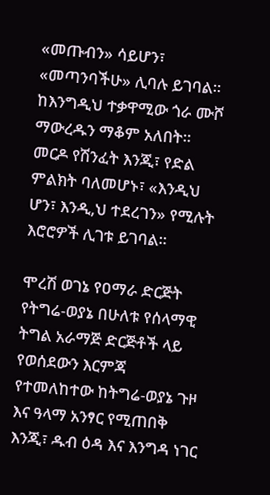«መጡብን» ሳይሆን፣ «መጣንባችሁ» ሊባሉ ይገባል። ከእንግዲህ ተቃዋሚው ጎራ ሙሾ ማውረዱን ማቆም አለበት። መርዶ የሽንፈት እንጂ፣ የድል ምልክት ባለመሆኑ፣ «እንዲህ ሆን፣ እንዲ,ህ ተደረገን» የሚሉት እሮሮዎች ሊገቱ ይገባል።

ሞረሽ ወገኔ የዐማራ ድርጅት የትግሬ-ወያኔ በሁለቱ የሰላማዊ ትግል አራማጅ ድርጅቶች ላይ የወሰደውን እርምጃ የተመለከተው ከትግሬ-ወያኔ ጉዞ እና ዓላማ አንፃር የሚጠበቅ እንጂ፣ ዱብ ዕዳ እና እንግዳ ነገር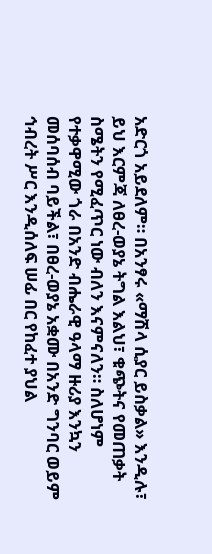አድርጎ አይደለም። በአንፃሩ «ማሽላ ሲያር ይስቃል» እንዲሉ፣ ይህ እርምጃ ለፀረ-ወያኔ ትግል እልህ፣ ቁጭትና የመጠቃት ስሜትን የሚፈጥር ነው ብለን እናምናለን። ስለሆነም የተቃዋሚው ጎራ በአንድ ብሔራዊ ዓላማ ዙሪያ እንኳን መሰባሰብ ባይችል፣ በፀረ-ወያኔ አቋሙ በአንድ ግንባር ወይም ኅብረት ሥር እንዲሰለፍ ሠፊ በር የከፈተ ያህል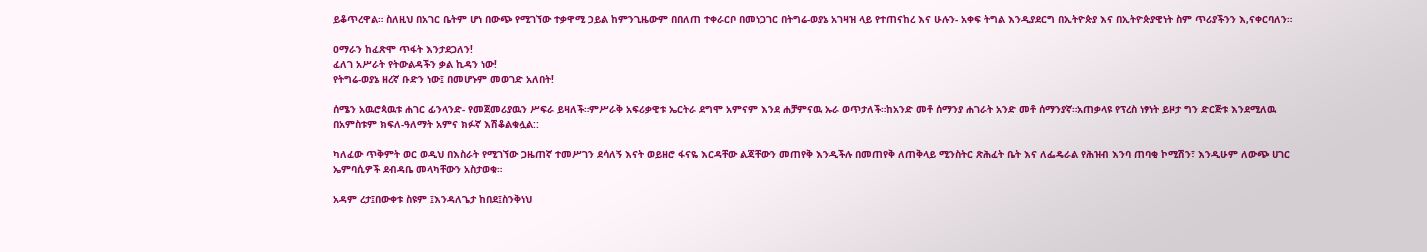ይቆጥረዋል። ስለዚህ በአገር ቤትም ሆነ በውጭ የሚገኘው ተቃዋሚ ኃይል ከምንጊዜውም በበለጠ ተቀራርቦ በመነጋገር በትግሬ-ወያኔ አገዛዝ ላይ የተጠናከረ እና ሁሉን- አቀፍ ትግል እንዲያደርግ በኢትዮጵያ እና በኢትዮጵያዊነት ስም ጥሪያችንን እ,ናቀርባለን።

ዐማራን ከፈጽሞ ጥፋት እንታደጋለን!
ፈለገ አሥራት የትውልዳችን ቃል ኪዳን ነው!
የትግሬ-ወያኔ ዘረኛ ቡድን ነው፤ በመሆኑም መወገድ አለበት!

ሰሜን አዉሮጳዉቱ ሐገር ፊንላንድ- የመጀመሪያዉን ሥፍራ ይዛለች።ምሥራቅ አፍሪቃዊቱ ኤርትራ ደግሞ አምናም እንደ ሐቻምናዉ ኡራ ወጥታለች።ከአንድ መቶ ሰማንያ ሐገራት አንድ መቶ ሰማንያኛ።አጠቃላዩ የፕረስ ነፃነት ይዞታ ግን ድርጅቱ እንደሚለዉ በአምስቱም ክፍለ-ዓለማት አምና ክፉኛ እሽቆልቁሏል::

ካለፈው ጥቅምት ወር ወዲህ በእስራት የሚገኘው ጋዜጠኛ ተመሥገን ደሳለኝ እናት ወይዘሮ ፋናዬ እርዳቸው ልጃቸውን መጠየቅ እንዲችሉ በመጠየቅ ለጠቅላይ ሚንስትር ጽሕፈት ቤት እና ለፌዴራል የሕዝብ እንባ ጠባቂ ኮሚሽን፣ እንዲሁም ለውጭ ሀገር ኤምባሲዎች ደብዳቤ መላካቸውን አስታወቁ።

አዳም ረታ፤በውቀቱ ስዩም ፤እንዳለጌታ ከበደ፤ስንቅነህ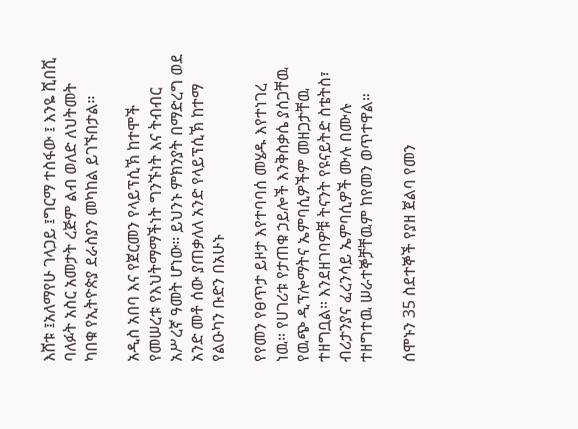እሸቱ ፤አለማየሁ ገላጋይ ፤ግርማ ተስፋው ፤ እንዬ ሺበሺ ባለፉት አስር አመታት ረጅም ልብ ወለድ ለህትመት ካበቁ የኢትዮጵያ ደራስያን መካከል ይገኙበታል።

አዲስ አበባ እና የጀርመን የላይፕሲኽ ከተሞች የመሠረቱ የእህትማማችነት ግንኙነት እና ትብብር አሥረኛ ዓመት ሆነው። ይህንኑ ምክንያት በማድረግ ወደ አንድ መቶ ሰው ያጠቃለለ አንድ የላይፕሲኽ ከተማ የልዑካን ቡድን በአሁኑ

የየመን የፀጥታ ይዞታ እየተባባሰ መሄዱ እየተነገረ ነዉ። የሀገሪቱ የታጠቁ ኃይሎች እንቅስቃሴ ያሰጋቸዉ የዉጭ ዲፕሎማትና ኤምባሲዎችም መዘጋታቸዉ ተዘግቧል። እንደዘገባዎቹ ትናንት የዩናይትድ ስቴትስ፣ ብሪታንያና ፈረንሳይ ኤምባሲዎች ሙሉ በሙሉ ተዘግተዉ ሠራተኞቻቸዉም ከየመን ወጥተዋል።

ሰሞኑን 35 ስደተኞች የያዘ ጀልባ የመን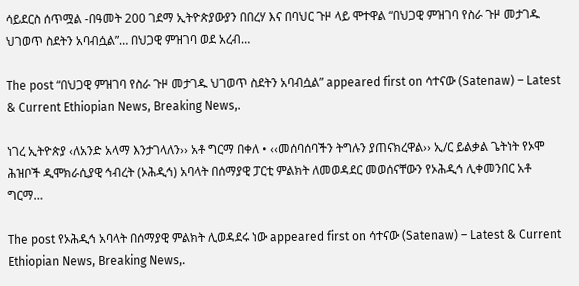ሳይደርስ ሰጥሟል -በዓመት 200 ገደማ ኢትዮጵያውያን በበረሃ እና በባህር ጉዞ ላይ ሞተዋል “በህጋዊ ምዝገባ የስራ ጉዞ መታገዱ ህገወጥ ስደትን አባብሷል”… በህጋዊ ምዝገባ ወደ አረብ…

The post “በህጋዊ ምዝገባ የስራ ጉዞ መታገዱ ህገወጥ ስደትን አባብሷል” appeared first on ሳተናው (Satenaw) – Latest & Current Ethiopian News, Breaking News,.

ነገረ ኢትዮጵያ ‹ለአንድ አላማ እንታገላለን›› አቶ ግርማ በቀለ • ‹‹መሰባሰባችን ትግሉን ያጠናክረዋል›› ኢ/ር ይልቃል ጌትነት የኦሞ ሕዝቦች ዲሞክራሲያዊ ኅብረት (ኦሕዲኅ) አባላት በሰማያዊ ፓርቲ ምልክት ለመወዳደር መወሰናቸውን የኦሕዲኅ ሊቀመንበር አቶ ግርማ…

The post የኦሕዲኅ አባላት በሰማያዊ ምልክት ሊወዳደሩ ነው appeared first on ሳተናው (Satenaw) – Latest & Current Ethiopian News, Breaking News,.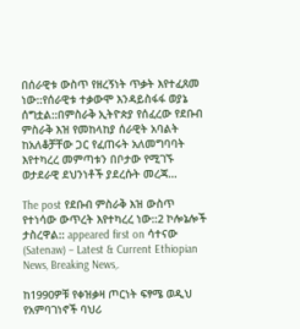በሰራዊቱ ውስጥ የዘረኝነት ጥቃት እየተፈጸመ ነው::የሰራዊቱ ተቃውሞ እንዳይስፋፋ ወያኔ ሰግቷል::በምስራቅ ኢትዮጵያ የሰፈረው የደቡብ ምስራቅ እዝ የመከላከያ ሰራዊት አባልት ከአለቆቻቸው ጋር የፈጠሩት አለመግባባት እየተካረረ መምጣቱን በቦታው የሚገኙ ወታደራዊ ደህንነቶች ያደረሱት መረጃ…

The post የደቡብ ምስራቅ እዝ ውስጥ የተነሳው ውጥረት እየተካረረ ነው::2 ኮሎኔሎች ታስረዋል:: appeared first on ሳተናው (Satenaw) – Latest & Current Ethiopian News, Breaking News,.

ከ1990ዎቹ የቀዝቃዛ ጦርነት ፍፃሜ ወዲህ የአምባገነኖች ባህሪ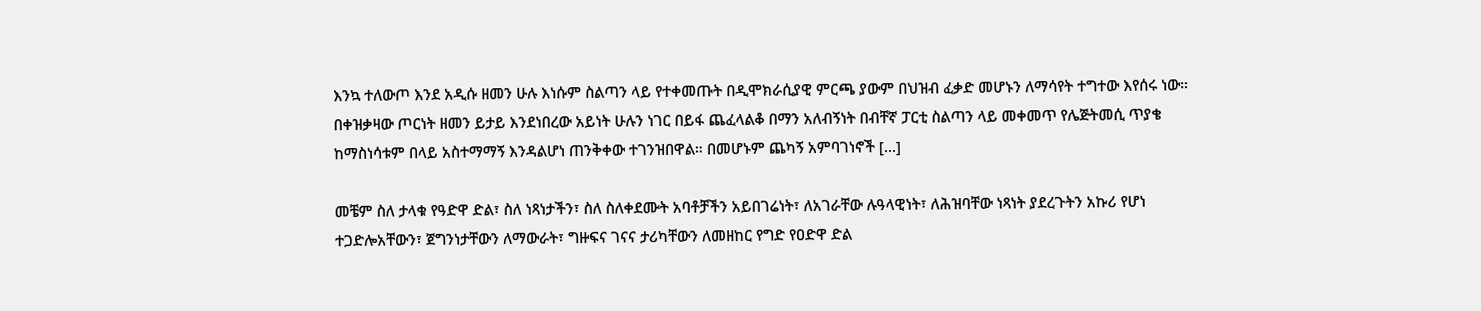እንኳ ተለውጦ እንደ አዲሱ ዘመን ሁሉ እነሱም ስልጣን ላይ የተቀመጡት በዲሞክራሲያዊ ምርጫ ያውም በህዝብ ፈቃድ መሆኑን ለማሳየት ተግተው እየሰሩ ነው። በቀዝቃዛው ጦርነት ዘመን ይታይ እንደነበረው አይነት ሁሉን ነገር በይፋ ጨፈላልቆ በማን አለብኝነት በብቸኛ ፓርቲ ስልጣን ላይ መቀመጥ የሌጅትመሲ ጥያቄ ከማስነሳቱም በላይ አስተማማኝ እንዳልሆነ ጠንቅቀው ተገንዝበዋል። በመሆኑም ጨካኝ አምባገነኖች […]

መቼም ስለ ታላቁ የዓድዋ ድል፣ ስለ ነጻነታችን፣ ስለ ስለቀደሙት አባቶቻችን አይበገሬነት፣ ለአገራቸው ሉዓላዊነት፣ ለሕዝባቸው ነጻነት ያደረጉትን አኩሪ የሆነ ተጋድሎአቸውን፣ ጀግንነታቸውን ለማውራት፣ ግዙፍና ገናና ታሪካቸውን ለመዘከር የግድ የዐድዋ ድል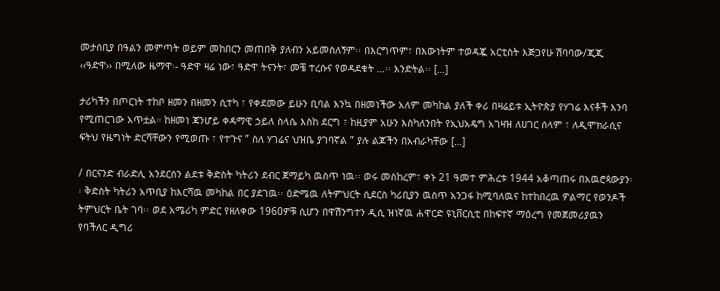መታሰቢያ በዓልን መምጣት ወይም መከበርን መጠበቅ ያለብን አይመስለኝም፡፡ በእርግጥም፣ በእውነትም ተወዳጇ አርቲስት እጅጋየሁ ሽባባው/ጂጂ ‹‹ዓድዋ›› በሚለው ዜማዋ፡- ዓድዋ ዛሬ ነው፣ ዓድዋ ትናንት፣ መቼ ተረሱና የወዳደቁት …፡፡ እንድትል፡፡ […]

ታሪካችን በጦርነት ተከቦ ዘመን በዘመን ሲተካ ፣ የቀደመው ይሁን ቢባል እንኳ በዘመነችው አለም መካከል ያለች ቀሪ በዛሬይቱ ኢትዮጵያ የሃገሬ እናቶች እንባ የሚጠርገው አጥቷል። ከዘመነ ጃንሆይ ቀዳማዊ ኃይለ ስላሴ እስከ ደርግ ፣ ከዚያም አሁን እስካለንበት የኢህአዴግ አገዛዝ ለሀገር ሰላም ፣ ለዲሞክራሲና ፍትህ የዜግነት ድርሻቸውን የሚወጡ ፣ የተጉና ” ስለ ሃገሬና ህዝቤ ያገባኛል ” ያሉ ልጆችን በአብራካቸው […]

/ በርናንድ ብራድሊ አንደርሰን ልደቱ ቅድስት ካትሪን ደብር ጀማይካ ዉስጥ ነዉ፡፡ ወሩ መስከረም፣ ቀኑ 21 ዓመተ ምሕረቱ 1944 አቆጣጠሩ በአዉሮጳውያን፡፡ ቅድስት ካትሪን አጥቢያ ከእርሻዉ መካከል በር ያደገዉ፡፡ ዕድሜዉ ለትምህርት ሲደርስ ካሪቢያን ዉስጥ አንጋፋ ከሚባለዉና ከተከበረዉ ዎልማር የወንዶች ትምህርት ቤት ገባ፡፡ ወደ አሜሪካ ምድር የዘለቀው 1960ዎቹ ሲሆን በዋሽንግተን ዲሲ ዝነኛዉ ሐዋርድ ዩኒቨርሲቲ በከፍተኛ ማዕረግ የመጀመሪያዉን የባችለር ዲግሪ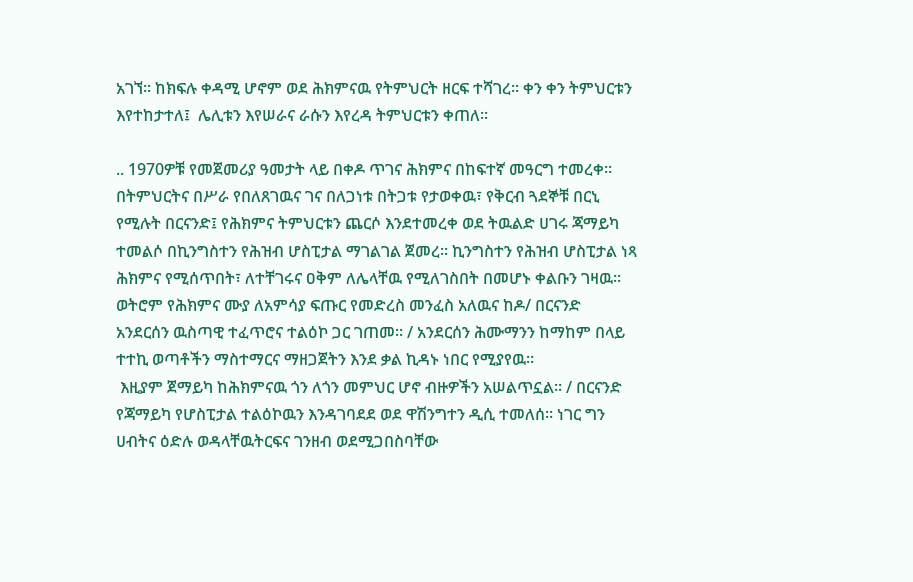አገኘ፡፡ ከክፍሉ ቀዳሚ ሆኖም ወደ ሕክምናዉ የትምህርት ዘርፍ ተሻገረ፡፡ ቀን ቀን ትምህርቱን እየተከታተለ፤  ሌሊቱን እየሠራና ራሱን እየረዳ ትምህርቱን ቀጠለ፡፡

.. 1970ዎቹ የመጀመሪያ ዓመታት ላይ በቀዶ ጥገና ሕክምና በከፍተኛ መዓርግ ተመረቀ፡፡ በትምህርትና በሥራ የበለጸገዉና ገና በለጋነቱ በትጋቱ የታወቀዉ፣ የቅርብ ጓደኞቹ በርኒ የሚሉት በርናንድ፤ የሕክምና ትምህርቱን ጨርሶ እንደተመረቀ ወደ ትዉልድ ሀገሩ ጃማይካ ተመልሶ በኪንግስተን የሕዝብ ሆስፒታል ማገልገል ጀመረ፡፡ ኪንግስተን የሕዝብ ሆስፒታል ነጻ ሕክምና የሚሰጥበት፣ ለተቸገሩና ዐቅም ለሌላቸዉ የሚለገስበት በመሆኑ ቀልቡን ገዛዉ፡፡ ወትሮም የሕክምና ሙያ ለአምሳያ ፍጡር የመድረስ መንፈስ አለዉና ከዶ/ በርናንድ አንደርሰን ዉስጣዊ ተፈጥሮና ተልዕኮ ጋር ገጠመ፡፡ / አንደርሰን ሕሙማንን ከማከም በላይ ተተኪ ወጣቶችን ማስተማርና ማዘጋጀትን እንደ ቃል ኪዳኑ ነበር የሚያየዉ፡፡
 እዚያም ጀማይካ ከሕክምናዉ ጎን ለጎን መምህር ሆኖ ብዙዎችን አሠልጥኗል፡፡ / በርናንድ የጃማይካ የሆስፒታል ተልዕኮዉን እንዳገባደደ ወደ ዋሽንግተን ዲሲ ተመለሰ፡፡ ነገር ግን ሀብትና ዕድሉ ወዳላቸዉትርፍና ገንዘብ ወደሚጋበስባቸው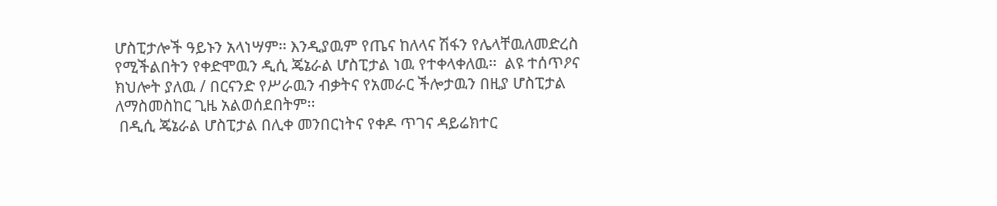ሆስፒታሎች ዓይኑን አላነሣም፡፡ እንዲያዉም የጤና ከለላና ሽፋን የሌላቸዉለመድረስ የሚችልበትን የቀድሞዉን ዲሲ ጄኔራል ሆስፒታል ነዉ የተቀላቀለዉ፡፡  ልዩ ተሰጥዖና ክህሎት ያለዉ / በርናንድ የሥራዉን ብቃትና የአመራር ችሎታዉን በዚያ ሆስፒታል ለማስመስከር ጊዜ አልወሰደበትም፡፡
 በዲሲ ጄኔራል ሆስፒታል በሊቀ መንበርነትና የቀዶ ጥገና ዳይሬክተር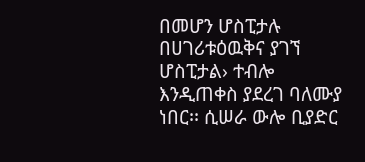በመሆን ሆስፒታሉ በሀገሪቱዕዉቅና ያገኘ ሆስፒታል› ተብሎ እንዲጠቀስ ያደረገ ባለሙያ ነበር፡፡ ሲሠራ ውሎ ቢያድር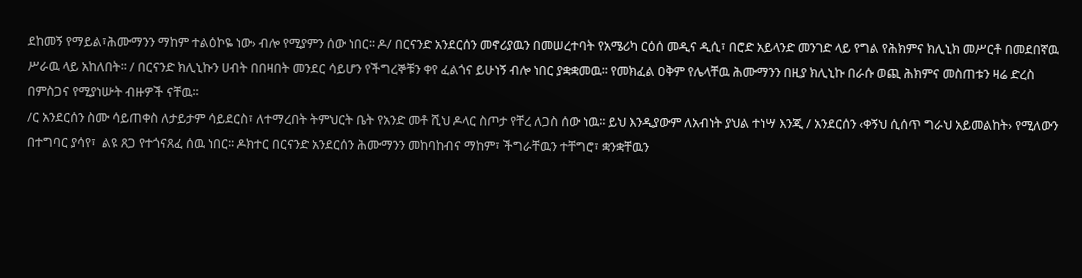ደከመኝ የማይል፣ሕሙማንን ማከም ተልዕኮዬ ነው› ብሎ የሚያምን ሰው ነበር፡፡ ዶ/ በርናንድ አንደርሰን መኖሪያዉን በመሠረተባት የአሜሪካ ርዕሰ መዲና ዲሲ፣ በሮድ አይላንድ መንገድ ላይ የግል የሕክምና ክሊኒክ መሥርቶ በመደበኛዉ ሥራዉ ላይ አከለበት፡፡ / በርናንድ ክሊኒኩን ሀብት በበዛበት መንደር ሳይሆን የችግረኞቹን ቀየ ፈልጎና ይሁነኝ ብሎ ነበር ያቋቋመዉ፡፡ የመክፈል ዐቅም የሌላቸዉ ሕሙማንን በዚያ ክሊኒኩ በራሱ ወጪ ሕክምና መስጠቱን ዛሬ ድረስ በምስጋና የሚያነሡት ብዙዎች ናቸዉ፡፡
/ር አንደርሰን ስሙ ሳይጠቀስ ለታይታም ሳይደርስ፣ ለተማረበት ትምህርት ቤት የአንድ መቶ ሺህ ዶላር ስጦታ የቸረ ለጋስ ሰው ነዉ፡፡ ይህ እንዲያውም ለአብነት ያህል ተነሣ እንጂ / አንደርሰን ‹ቀኝህ ሲሰጥ ግራህ አይመልከት› የሚለውን በተግባር ያሳየ፣  ልዩ ጸጋ የተጎናጸፈ ሰዉ ነበር፡፡ ዶክተር በርናንድ አንደርሰን ሕሙማንን መከባከብና ማከም፣ ችግራቸዉን ተቸግሮ፣ ቋንቋቸዉን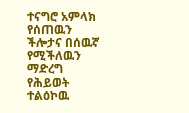ተናግሮ አምላክ የሰጠዉን ችሎታና በሰዉኛ የሚችለዉን ማድረግ የሕይወት ተልዕኮዉ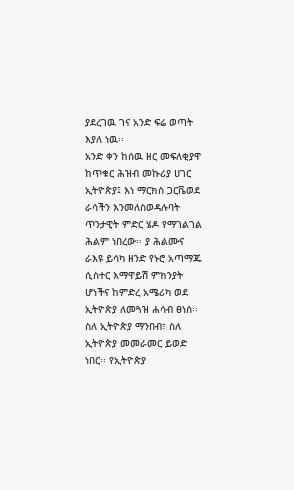ያደረገዉ ገና አንድ ፍሬ ወጣት እያለ ነዉ፡፡
አንድ ቀን ከሰዉ ዘር መፍለቂያዋ ከጥቁር ሕዝብ መኩሪያ ሀገር ኢትዮጵያ፤ እነ ማርክስ ጋርቬወደ ራሳችን እንመለስወዳሉባት ጥንታዊት ምድር ሄዶ የማገልገል ሕልም ነበረው፡፡ ያ ሕልሙና ራእዩ ይሳካ ዘንድ የኑሮ አጣማጁ ሲስተር እማዋይሽ ምክንያት ሆነችና ከምድረ አሜሪካ ወደ ኢትዮጵያ ለመጓዝ ሐሳብ ፀነሰ፡፡
ስለ ኢትዮጵያ ማንበብ፣ ስለ ኢትዮጵያ መመራመር ይወድ ነበር፡፡ የኢትዮጵያ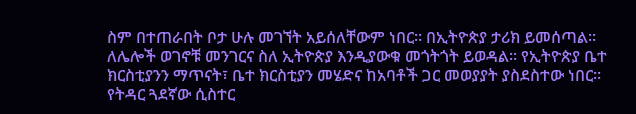ስም በተጠራበት ቦታ ሁሉ መገኘት አይሰለቸውም ነበር፡፡ በኢትዮጵያ ታሪክ ይመሰጣል፡፡ ለሌሎች ወገኖቹ መንገርና ስለ ኢትዮጵያ እንዲያውቁ መጎትጎት ይወዳል፡፡ የኢትዮጵያ ቤተ ክርስቲያንን ማጥናት፣ ቤተ ክርስቲያን መሄድና ከአባቶች ጋር መወያያት ያስደስተው ነበር፡፡ የትዳር ጓደኛው ሲስተር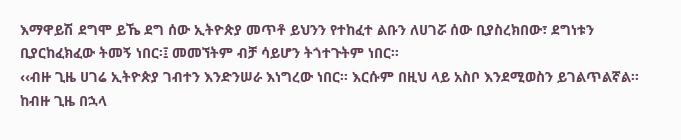እማዋይሽ ደግሞ ይኼ ደግ ሰው ኢትዮጵያ መጥቶ ይህንን የተከፈተ ልቡን ለሀገሯ ሰው ቢያስረክበው፣ ደግነቱን ቢያርከፈክፈው ትመኝ ነበር፡፤ መመኘትም ብቻ ሳይሆን ትጎተጉትም ነበር፡፡
‹‹ብዙ ጊዜ ሀገሬ ኢትዮጵያ ገብተን እንድንሠራ እነግረው ነበር፡፡ እርሱም በዚህ ላይ አስቦ እንደሚወስን ይገልጥልኛል፡፡ ከብዙ ጊዜ በኋላ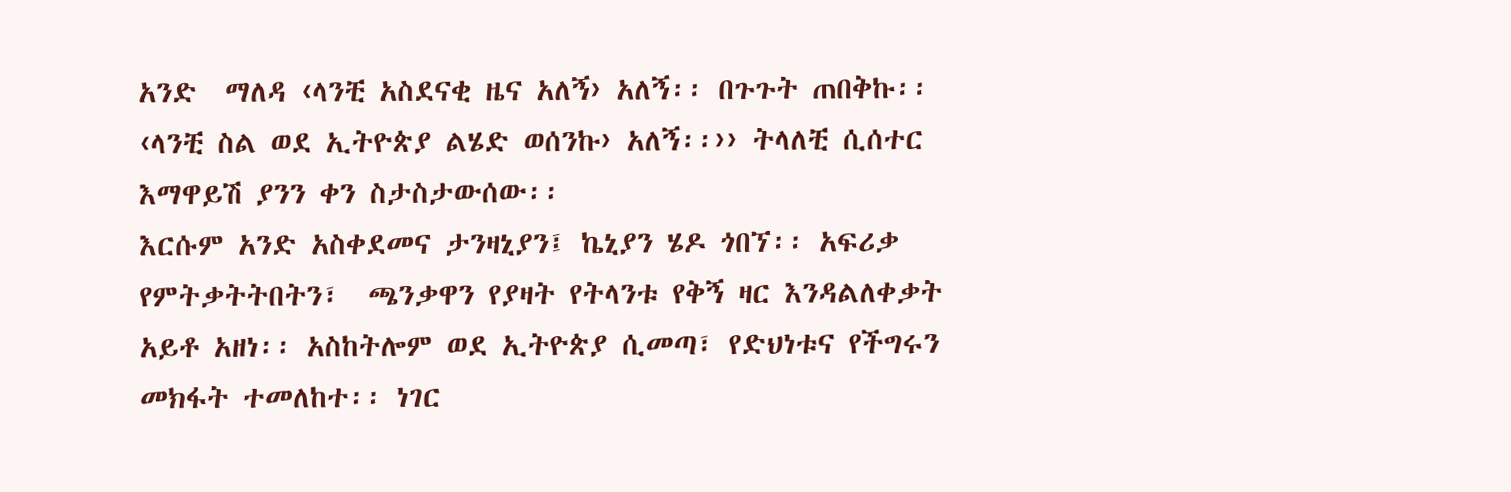አንድ  ማለዳ ‹ላንቺ አስደናቂ ዜና አለኝ› አለኝ፡፡ በጉጉት ጠበቅኩ፡፡ ‹ላንቺ ስል ወደ ኢትዮጵያ ልሄድ ወሰንኩ› አለኝ፡፡›› ትላለቺ ሲሰተር እማዋይሽ ያንን ቀን ስታስታውሰው፡፡
እርሱም አንድ አስቀደመና ታንዛኒያን፤ ኬኒያን ሄዶ ጎበኘ፡፡ አፍሪቃ የምትቃትትበትን፣  ጫንቃዋን የያዛት የትላንቱ የቅኝ ዛር እንዳልለቀቃት አይቶ አዘነ፡፡ አስከትሎም ወደ ኢትዮጵያ ሲመጣ፣ የድህነቱና የችግሩን መክፋት ተመለከተ፡፡ ነገር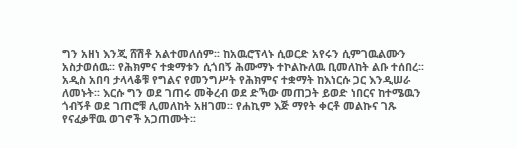ግን አዘነ እንጂ ሸሽቶ አልተመለሰም፡፡ ከአዉሮፕላኑ ሲወርድ አየሩን ሲምገዉልሙን አስታወሰዉ፡፡ የሕክምና ተቋማቱን ሲጎበኝ ሕሙማኑ ተኮልኩለዉ ቢመለከት ልቡ ተሰበረ፡፡ አዲስ አበባ ታላላቆቹ የግልና የመንግሥት የሕክምና ተቋማት ከእነርሱ ጋር እንዲሠራ ለመኑት፡፡ እርሱ ግን ወደ ገጠሩ መቅረብ ወደ ድኻው መጠጋት ይወድ ነበርና ከተሜዉን ጎብኝቶ ወደ ገጠሮቹ ሊመለከት አዘገመ፡፡ የሐኪም እጅ ማየት ቀርቶ መልኩና ገጹ የናፈቃቸዉ ወገኖች አጋጠሙት፡፡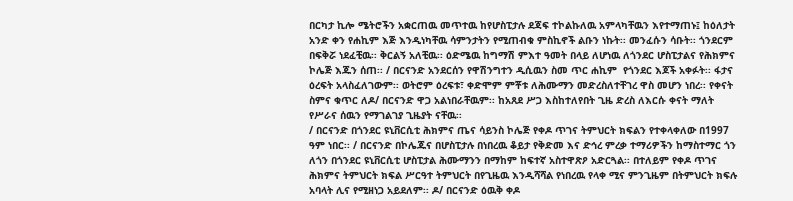በርካታ ኪሎ ሜትሮችን አቋርጠዉ መጥተዉ ከየሆስፒታሉ ደጃፍ ተኮልኩለዉ አምላካቸዉን እየተማጠኑ፤ ከዕለታት አንድ ቀን የሐኪም እጅ እንዲነካቸዉ ሳምንታትን የሚጠብቁ ምስኪኖች ልቡን ነኩት፡፡ መንፈሱን ሳቡት፡፡ ጎንደርም በፍቅሯ ነደፈቺዉ፡፡ ቅርልኝ አለቺዉ፡፡ ዕድሜዉ ከግማሽ ምእተ ዓመት በላይ ለሆነዉ ለጎንደር ሆስፒታልና የሕክምና ኮሌጅ እጁን ሰጠ፡፡ / በርናንድ አንደርሰን የዋሽንግተን ዲሲዉን ስመ ጥር ሐኪም  የጎንደር እጆች አቀፉት፡፡ ፋታና ዕረፍት አላስፈለገውም፡፡ ወትሮም ዕረፍቱ፣ ቀድሞም ምቾቱ ለሕሙማን መድረስለተቸገረ ዋስ መሆን ነበረ፡፡ የቀናት ስምና ቁጥር ለዶ/ በርናንድ ዋጋ አልነበራቸዉም፡፡ ከአጸደ ሥጋ እስከተለየበት ጊዜ ድረስ ለእርሱ ቀናት ማለት የሥራና ሰዉን የማገልገያ ጊዜያት ናቸዉ፡፡
/ በርናንድ በጎንደር ዩኒቨርሲቲ ሕክምና ጤና ሳይንስ ኮሌጅ የቀዶ ጥገና ትምህርት ክፍልን የተቀላቀለው በ1997 ዓም ነበር፡፡ / በርናንድ በኮሌጁና በሆስፒታሉ በነበረዉ ቆይታ የቅድመ እና ድኅረ ምረቃ ተማሪዎችን ከማስተማር ጎን ለጎን በጎንደር ዩኒቨርሲቲ ሆስፒታል ሕሙማንን በማከም ከፍተኛ አስተዋጽዖ አድርጓል፡፡ በተለይም የቀዶ ጥገና ሕክምና ትምህርት ክፍል ሥርዓተ ትምህርት በየጊዜዉ እንዲሻሻል የነበረዉ የላቀ ሚና ምንጊዜም በትምህርት ክፍሉ አባላት ሊና የሚዘነጋ አይደለም፡፡ ዶ/ በርናንድ ዕዉቅ ቀዶ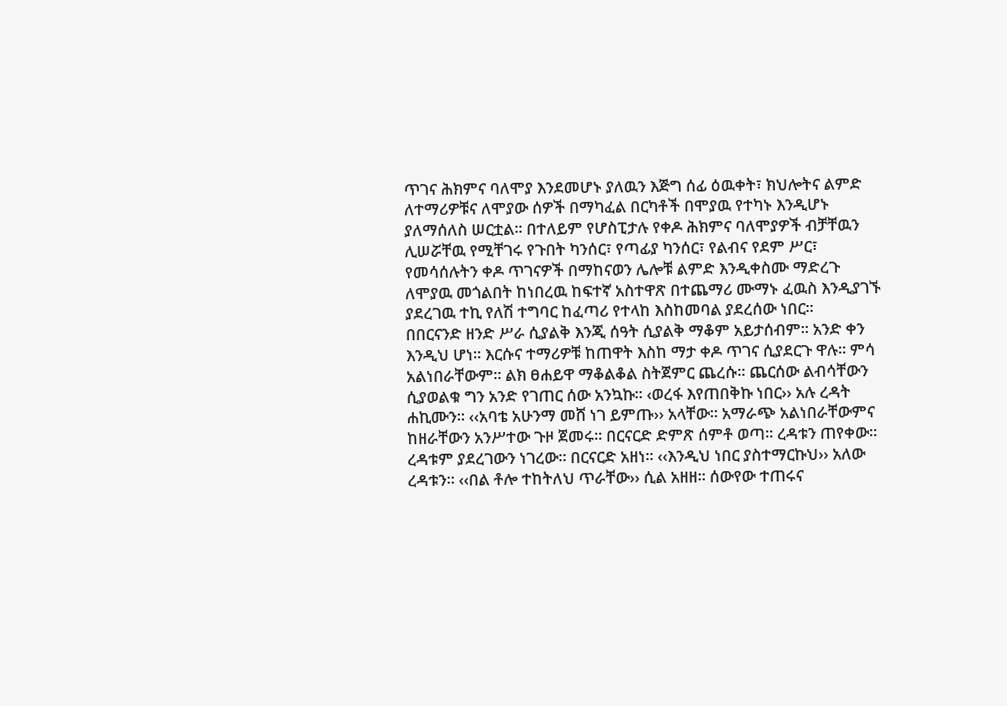ጥገና ሕክምና ባለሞያ እንደመሆኑ ያለዉን እጅግ ሰፊ ዕዉቀት፣ ክህሎትና ልምድ ለተማሪዎቹና ለሞያው ሰዎች በማካፈል በርካቶች በሞያዉ የተካኑ እንዲሆኑ ያለማሰለስ ሠርቷል፡፡ በተለይም የሆስፒታሉ የቀዶ ሕክምና ባለሞያዎች ብቻቸዉን ሊሠሯቸዉ የሚቸገሩ የጉበት ካንሰር፣ የጣፊያ ካንሰር፣ የልብና የደም ሥር፣  የመሳሰሉትን ቀዶ ጥገናዎች በማከናወን ሌሎቹ ልምድ እንዲቀስሙ ማድረጉ ለሞያዉ መጎልበት ከነበረዉ ከፍተኛ አስተዋጽ በተጨማሪ ሙማኑ ፈዉስ እንዲያገኙ ያደረገዉ ተኪ የለሽ ተግባር ከፈጣሪ የተላከ እስከመባል ያደረሰው ነበር፡፡
በበርናንድ ዘንድ ሥራ ሲያልቅ እንጂ ሰዓት ሲያልቅ ማቆም አይታሰብም፡፡ አንድ ቀን እንዲህ ሆነ፡፡ እርሱና ተማሪዎቹ ከጠዋት እስከ ማታ ቀዶ ጥገና ሲያደርጉ ዋሉ፡፡ ምሳ አልነበራቸውም፡፡ ልክ ፀሐይዋ ማቆልቆል ስትጀምር ጨረሱ፡፡ ጨርሰው ልብሳቸውን ሲያወልቁ ግን አንድ የገጠር ሰው አንኳኩ፡፡ ‹ወረፋ እየጠበቅኩ ነበር›› አሉ ረዳት ሐኪሙን፡፡ ‹‹አባቴ አሁንማ መሸ ነገ ይምጡ›› አላቸው፡፡ አማራጭ አልነበራቸውምና ከዘራቸውን አንሥተው ጉዞ ጀመሩ፡፡ በርናርድ ድምጽ ሰምቶ ወጣ፡፡ ረዳቱን ጠየቀው፡፡ ረዳቱም ያደረገውን ነገረው፡፡ በርናርድ አዘነ፡፡ ‹‹እንዲህ ነበር ያስተማርኩህ›› አለው ረዳቱን፡፡ ‹‹በል ቶሎ ተከትለህ ጥራቸው›› ሲል አዘዘ፡፡ ሰውየው ተጠሩና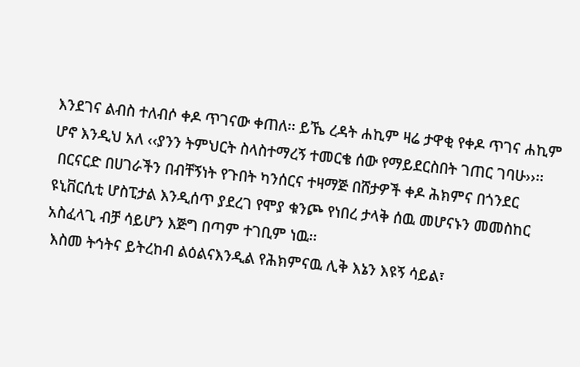እንደገና ልብስ ተለብሶ ቀዶ ጥገናው ቀጠለ፡፡ ይኼ ረዳት ሐኪም ዛሬ ታዋቂ የቀዶ ጥገና ሐኪም ሆኖ እንዲህ አለ ‹‹ያንን ትምህርት ስላስተማረኝ ተመርቄ ሰው የማይደርስበት ገጠር ገባሁ››፡፡
 በርናርድ በሀገራችን በብቸኝነት የጉበት ካንሰርና ተዛማጅ በሸታዎች ቀዶ ሕክምና በጎንደር ዩኒቨርሲቲ ሆስፒታል እንዲሰጥ ያደረገ የሞያ ቁንጮ የነበረ ታላቅ ሰዉ መሆናኑን መመስከር አስፈላጊ ብቻ ሳይሆን እጅግ በጣም ተገቢም ነዉ፡፡
 እስመ ትኅትና ይትረከብ ልዕልናእንዲል የሕክምናዉ ሊቅ እኔን እዩኝ ሳይል፣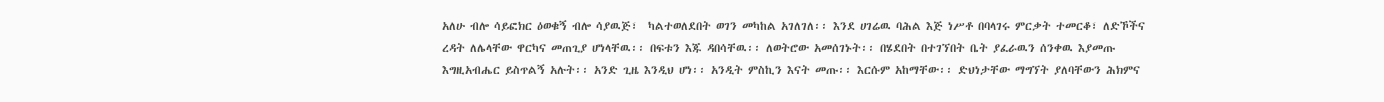አለሁ ብሎ ሳይፎክር ዕወቁኝ ብሎ ሳያዉጅ፣  ካልተወለደበት ወገን መካከል አገለገለ፡፡ እንደ ሀገሬዉ ባሕል እጅ ነሥቶ በባላገሩ ምርቃት ተመርቆ፣ ለድኾችና ረዳት ለሌላቸው ዋርካና መጠጊያ ሆነላቸዉ፡፡ በፍቱን እጁ ዳበሳቸዉ፡፡ ለወትሮው አመሰገኑት፡፡ በሄደበት በተገኘበት ቤት ያፈራዉን ሰንቀዉ እያመጡ እግዚአብሔር ይስጥልኝ አሉት፡፡ አንድ ጊዜ እንዲህ ሆነ፡፡ አንዲት ምስኪን እናት መጡ፡፡ እርሱም አከማቸው፡፡ ድህነታቸው ማግኘት ያለባቸውን ሕክምና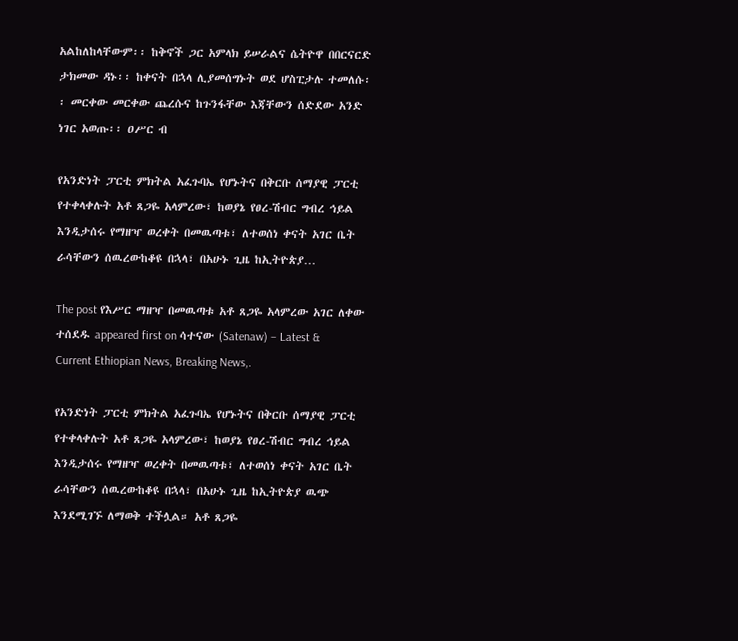አልከለከላቸውም፡፡ ከቅኖች ጋር አምላክ ይሠራልና ሴትዮዋ በበርናርድ ታክመው ዳኑ፡፡ ከቀናት በኋላ ሊያመሰግኑት ወደ ሆስፒታሉ ተመለሱ፡፡ መርቀው መርቀው ጨረሱና ከጉንፋቸው እጃቸውን ሰድደው አንድ ነገር አወጡ፡፡ ዐሥር ብ

የአንድነት ፓርቲ ምክትል አፈጉባኤ የሆኑትና በቅርቡ ሰማያዊ ፓርቲ የተቀላቀሉት አቶ ጸጋዬ አላምረው፣ ከወያኔ የፀረ-ሽብር ግብረ ኅይል እንዲታሰሩ የማዘዣ ወረቀት በመዉጣቱ፣ ለተወሰነ ቀናት አገር ቤት ራሳቸውን ሰዉረውከቆዩ በኋላ፣ በአሁኑ ጊዜ ከኢትዮጵያ…

The post የእሥር ማዘዣ በመዉጣቱ አቶ ጸጋዬ አላምረው አገር ለቀው ተሰደዱ appeared first on ሳተናው (Satenaw) – Latest & Current Ethiopian News, Breaking News,.

የአንድነት ፓርቲ ምክትል አፈጉባኤ የሆኑትና በቅርቡ ሰማያዊ ፓርቲ የተቀላቀሉት አቶ ጸጋዬ አላምረው፣ ከወያኔ የፀረ-ሽብር ግብረ ኅይል እንዲታሰሩ የማዘዣ ወረቀት በመዉጣቱ፣ ለተወሰነ ቀናት አገር ቤት ራሳቸውን ሰዉረውከቆዩ በኋላ፣ በአሁኑ ጊዜ ከኢትዮጵያ ዉጭ እንደሚገኙ ለማወቅ ተችሏል። አቶ ጸጋዬ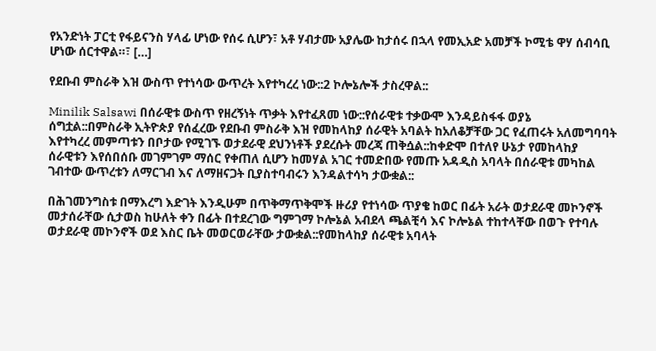የአንድነት ፓርቲ የፋይናንስ ሃላፊ ሆነው የሰሩ ሲሆን፣ አቶ ሃብታሙ አያሌው ከታሰሩ በኋላ የመኢአድ አመቻች ኮሚቴ ዋሃ ሰብሳቢ ሆነው ሰርተዋል።፣ […]

የደቡብ ምስራቅ እዝ ውስጥ የተነሳው ውጥረት እየተካረረ ነው::2 ኮሎኔሎች ታስረዋል::

Minilik Salsawi በሰራዊቱ ውስጥ የዘረኝነት ጥቃት እየተፈጸመ ነው::የሰራዊቱ ተቃውሞ እንዳይስፋፋ ወያኔ ሰግቷል::በምስራቅ ኢትዮጵያ የሰፈረው የደቡብ ምስራቅ እዝ የመከላከያ ሰራዊት አባልት ከአለቆቻቸው ጋር የፈጠሩት አለመግባባት እየተካረረ መምጣቱን በቦታው የሚገኙ ወታደራዊ ደህንነቶች ያደረሱት መረጃ ጠቅሷል::ከቀድሞ በተለየ ሁኔታ የመከላከያ ሰራዊቱን እየሰበሰቡ መገምገም ማሰር የቀጠለ ሲሆን ከመሃል አገር ተመድበው የመጡ አዳዲስ አባላት በሰራዊቱ መካከል ገብተው ውጥረቱን ለማርገብ እና ለማዘናጋት ቢያስተባብሩን እንዳልተሳካ ታውቋል::

በሕገመንግስቱ በማእረግ እድገት እንዲሁም በጥቅማጥቅሞች ዙሪያ የተነሳው ጥያቄ ከወር በፊት አራት ወታደራዊ መኮንኖች መታሰራቸው ሲታወስ ከሁለት ቀን በፊት በተደረገው ግምገማ ኮሎኔል አብደላ ጫልቺሳ እና ኮሎኔል ተከተላቸው በወጉ የተባሉ ወታደራዊ መኮንኖች ወደ እስር ቤት መወርወራቸው ታውቋል::የመከላከያ ሰራዊቱ አባላት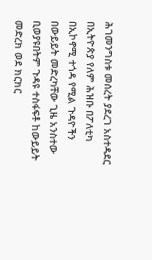ሕገመንግስቱ መሰረት ያደረገ አስተዳደር በኢትዮጵያ የለም ሕዝቡ በፖለቲካ በኢኮኖሚ ተጎዳ የሚል ጉዳዮችን በውይይት መድረካቸው ጊዜ አንስተው ቢወያዩበትም ጉዳዩ ተስፋፍቶ ከውይይት መድረክ ወደ ክርክር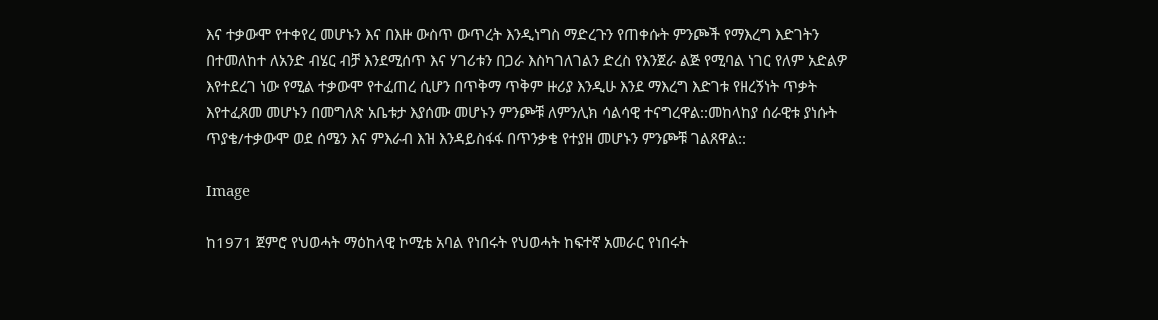እና ተቃውሞ የተቀየረ መሆኑን እና በእዙ ውስጥ ውጥረት እንዲነግስ ማድረጉን የጠቀሱት ምንጮች የማእረግ እድገትን በተመለከተ ለአንድ ብሄር ብቻ እንደሚሰጥ እና ሃገሪቱን በጋራ እስካገለገልን ድረስ የእንጀራ ልጅ የሚባል ነገር የለም አድልዎ እየተደረገ ነው የሚል ተቃውሞ የተፈጠረ ሲሆን በጥቅማ ጥቅም ዙሪያ እንዲሁ እንደ ማእረግ እድገቱ የዘረኝነት ጥቃት እየተፈጸመ መሆኑን በመግለጽ አቤቱታ እያሰሙ መሆኑን ምንጮቹ ለምንሊክ ሳልሳዊ ተናግረዋል::መከላከያ ሰራዊቱ ያነሱት ጥያቄ/ተቃውሞ ወደ ሰሜን እና ምእራብ እዝ እንዳይስፋፋ በጥንቃቄ የተያዘ መሆኑን ምንጮቹ ገልጸዋል::

Image

ከ1971 ጀምሮ የህወሓት ማዕከላዊ ኮሚቴ አባል የነበሩት የህወሓት ከፍተኛ አመራር የነበሩት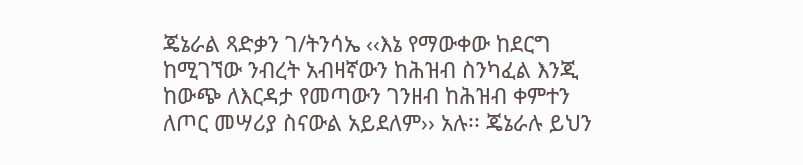ጄኔራል ጻድቃን ገ/ትንሳኤ ‹‹እኔ የማውቀው ከደርግ ከሚገኘው ንብረት አብዛኛውን ከሕዝብ ስንካፈል እንጂ ከውጭ ለእርዳታ የመጣውን ገንዘብ ከሕዝብ ቀምተን ለጦር መሣሪያ ስናውል አይደለም›› አሉ፡፡ ጄኔራሉ ይህን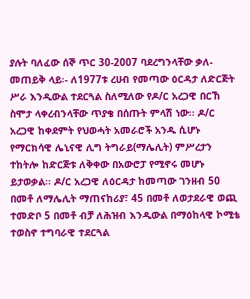ያሉት ባለፈው ሰኞ ጥር 30-2007 ባደረግንላቸው ቃለ-መጠይቅ ላይ፡- ለ1977ቱ ረሀብ የመጣው ዕርዳታ ለድርጅት ሥራ እንዲውል ተደርጓል ስለሚለው የዶ/ር አረጋዊ በርኸ ስሞታ ላቀረብንላቸው ጥያቄ በሰጡት ምላሽ ነው፡፡ ዶ/ር አረጋዊ ከቀደምት የህወሓት አመራሮች አንዱ ሲሆኑ የማርክሳዊ ሌኒናዊ ሊግ ትግራይ(ማሌሊት) ምሥረታን ተከትሎ ከድርጅቱ ለቅቀው በአውሮፓ የሚኖሩ መሆኑ ይታወቃል፡፡ ዶ/ር አረጋዊ ለዕርዳታ ከመጣው ገንዘብ 50 በመቶ ለማሌሊት ማጠናከሪያ፣ 45 በመቶ ለወታደራዊ ወጪ ተመድቦ 5 በመቶ ብቻ ለሕዝብ እንዲውል በማዕከላዊ ኮሚቴ ተወስኖ ተግባራዊ ተደርጓል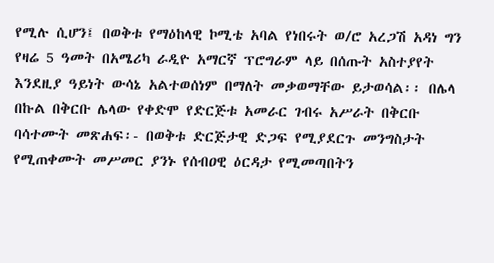የሚሉ ሲሆን፤ በወቅቱ የማዕከላዊ ኮሚቴ አባል የነበሩት ወ/ሮ አረጋሽ አዳነ ግን የዛሬ 5 ዓመት በአሜሪካ ራዲዮ አማርኛ ፕሮግራም ላይ በሰጡት አስተያየት እንደዚያ ዓይነት ውሳኔ አልተወሰነም በማለት መቃወማቸው ይታወሳል፡፡ በሌላ በኩል በቅርቡ ሌላው የቀድሞ የድርጅቱ አመራር ገብሩ አሥራት በቅርቡ ባሳተሙት መጽሐፍ፡- በወቅቱ ድርጅታዊ ድጋፍ የሚያደርጉ መንግስታት የሚጠቀሙት መሥመር ያንኑ የሰብዐዊ ዕርዳታ የሚመጣበትን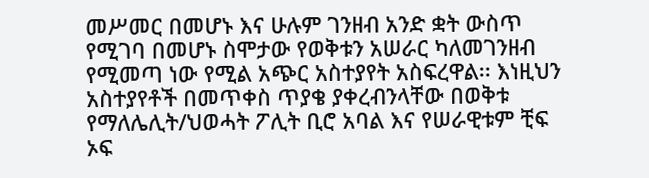መሥመር በመሆኑ እና ሁሉም ገንዘብ አንድ ቋት ውስጥ የሚገባ በመሆኑ ስሞታው የወቅቱን አሠራር ካለመገንዘብ የሚመጣ ነው የሚል አጭር አስተያየት አስፍረዋል፡፡ እነዚህን አስተያየቶች በመጥቀስ ጥያቄ ያቀረብንላቸው በወቅቱ የማለሌሊት/ህወሓት ፖሊት ቢሮ አባል እና የሠራዊቱም ቺፍ ኦፍ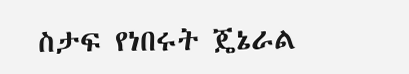ስታፍ የነበሩት ጄኔራል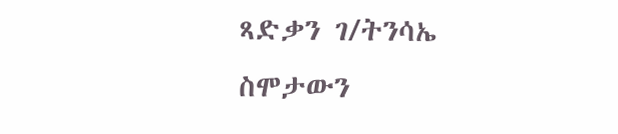ጻድቃን ገ/ትንሳኤ ስሞታውን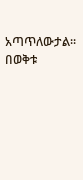አጣጥለውታል፡፡ በወቅቱ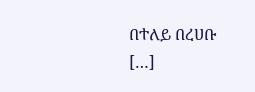በተለይ በረሀቡ […]